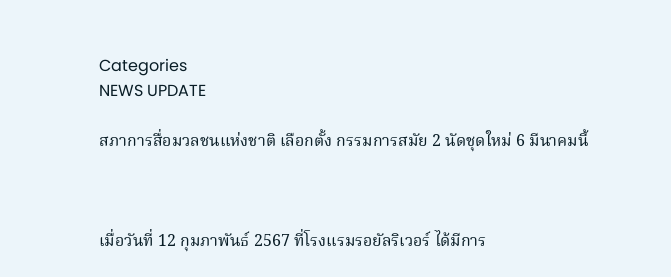Categories
NEWS UPDATE

สภาการสื่อมวลชนแห่งชาติ เลือกตั้ง กรรมการสมัย 2 นัดชุดใหม่ 6 มีนาคมนี้



เมื่อวันที่ 12 กุมภาพันธ์ 2567 ที่โรงแรมรอยัลริเวอร์ ได้มีการ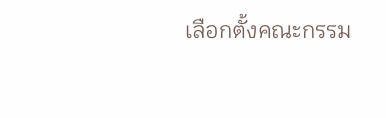เลือกตั้งคณะกรรม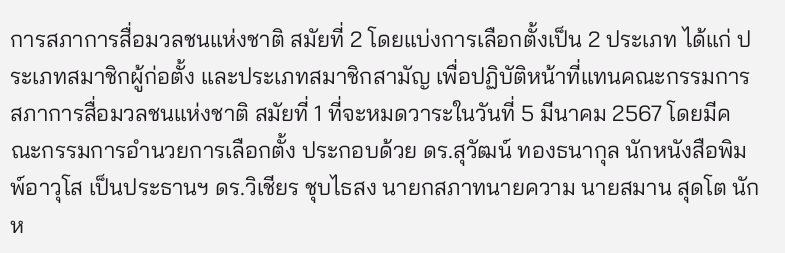การสภาการสื่อมวลชนแห่งชาติ สมัยที่ 2 โดยแบ่งการเลือกตั้งเป็น 2 ประเภท ได้แก่ ประเภทสมาชิกผู้ก่อตั้ง และประเภทสมาชิกสามัญ เพื่อปฏิบัติหน้าที่แทนคณะกรรมการสภาการสื่อมวลชนแห่งชาติ สมัยที่ 1 ที่จะหมดวาระในวันที่ 5 มีนาคม 2567 โดยมีคณะกรรมการอำนวยการเลือกตั้ง ประกอบด้วย ดร.สุวัฒน์ ทองธนากุล นักหนังสือพิมพ์อาวุโส เป็นประธานฯ ดร.วิเชียร ชุบไธสง นายกสภาทนายความ นายสมาน สุดโต นักห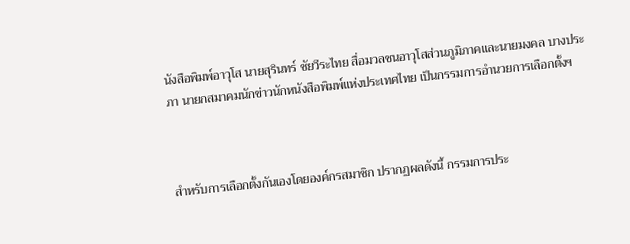นังสือพิมพ์อาวุโส นายสุรินทร์ ชัยวีระไทย สื่อมวลชนอาวุโสส่วนภูมิภาคและนายมงคล บางประภา นายกสมาคมนักข่าวนักหนังสือพิมพ์แห่งประเทศไทย เป็นกรรมการอำนวยการเลือกตั้งฯ



สำหรับการเลือกตั้งกันเองโดยองค์กรสมาชิก ปรากฏผลดังนี้ กรรมการประ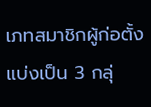เภทสมาชิกผู้ก่อตั้ง แบ่งเป็น 3 กลุ่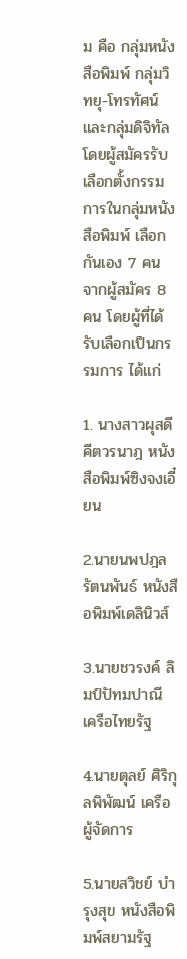ม คือ กลุ่มหนังสือพิมพ์ กลุ่มวิทยุ-โทรทัศน์ และกลุ่มดิจิทัล โดยผู้สมัครรับเลือกตั้งกรรมการในกลุ่มหนังสือพิมพ์ เลือกกันเอง 7 คน จากผู้สมัคร 8 คน โดยผู้ที่ได้รับเลือกเป็นกรรมการ ได้แก่

1. นางสาวผุสดีคีตวรนาฎ หนังสือพิมพ์ซิงจงเอี๋ยน

2.นายนพปฎล รัตนพันธ์ หนังสือพิมพ์เดลินิวส์

3.นายชวรงค์ ลิมป์ปัทมปาณี เครือไทยรัฐ

4.นายตุลย์ ศิริกุลพิพัฒน์ เครือผู้จัดการ

5.นายสวิชย์ บำรุงสุข หนังสือพิมพ์สยามรัฐ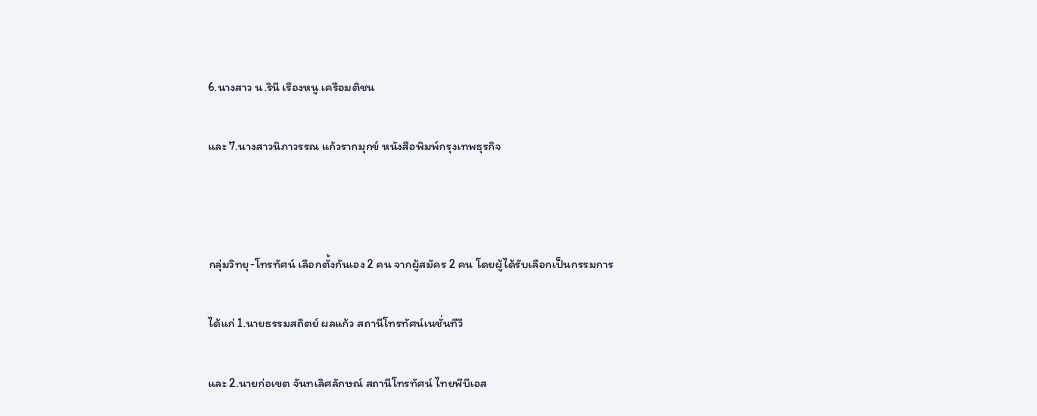6.นางสาว น.รินี เรืองหนู เครือมติชน

และ 7.นางสาวนิภาวรรณ แก้วรากมุกข์ หนังสือพิมพ์กรุงเทพธุรกิจ



กลุ่มวิทยุ-โทรทัศน์ เลือกตั้งกันเอง 2 คน จากผู้สมัคร 2 คน โดยผู้ได้รับเลือกเป็นกรรมการ

ได้แก่ 1.นายธรรมสถิตย์ ผลแก้ว สถานีโทรทัศน์เนชั่นทีวี

และ 2.นายก่อเขต จันทเลิศลักษณ์ สถานีโทรทัศน์ ไทยพีบีเอส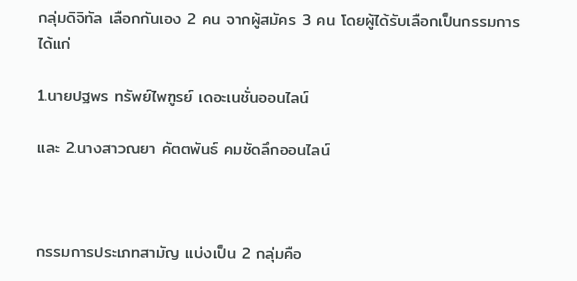กลุ่มดิจิทัล เลือกกันเอง 2 คน จากผู้สมัคร 3 คน โดยผู้ได้รับเลือกเป็นกรรมการ ได้แก่

1.นายปฐพร ทรัพย์ไพฑูรย์ เดอะเนชั่นออนไลน์

และ 2.นางสาวณยา คัตตพันธ์ คมชัดลึกออนไลน์



กรรมการประเภทสามัญ แบ่งเป็น 2 กลุ่มคือ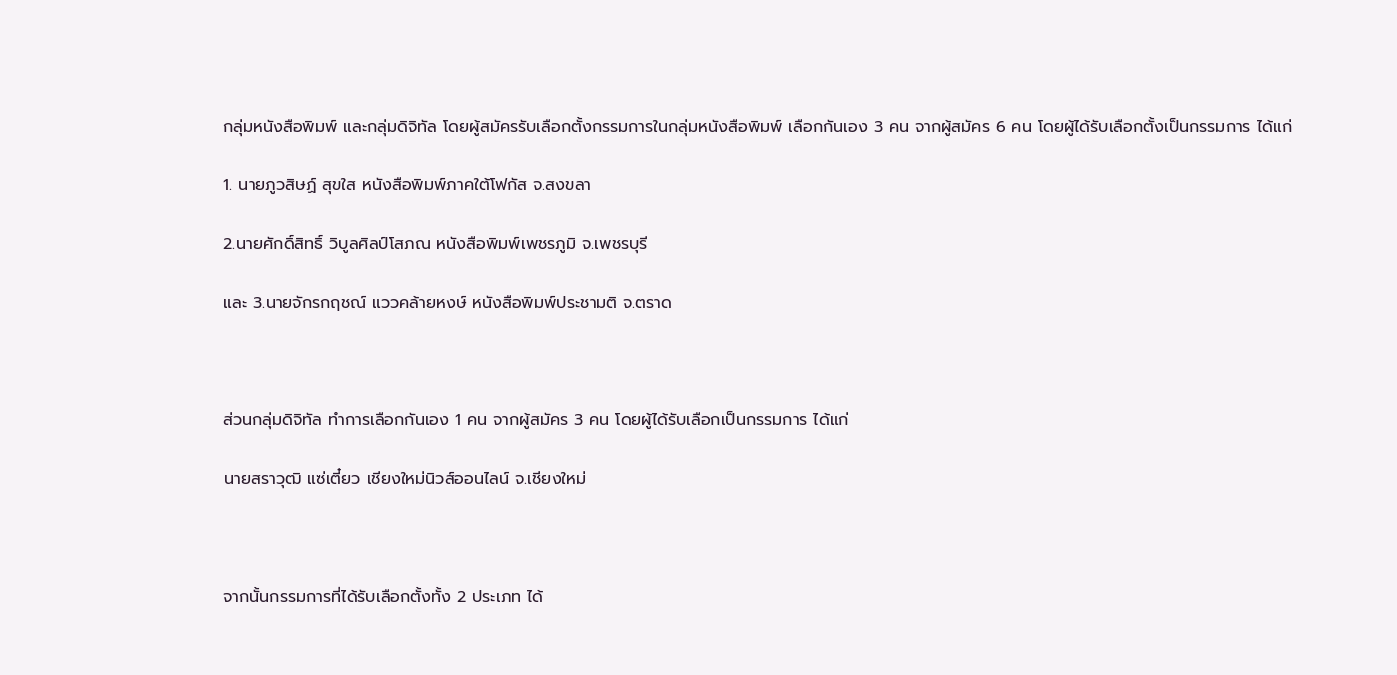กลุ่มหนังสือพิมพ์ และกลุ่มดิจิทัล โดยผู้สมัครรับเลือกตั้งกรรมการในกลุ่มหนังสือพิมพ์ เลือกกันเอง 3 คน จากผู้สมัคร 6 คน โดยผู้ได้รับเลือกตั้งเป็นกรรมการ ได้แก่

1. นายภูวสิษฏ์ สุขใส หนังสือพิมพ์ภาคใต้โฟกัส จ.สงขลา

2.นายศักดิ์สิทธิ์ วิบูลศิลป์โสภณ หนังสือพิมพ์เพชรภูมิ จ.เพชรบุรี

และ 3.นายจักรกฤชณ์ แววคล้ายหงษ์ หนังสือพิมพ์ประชามติ จ.ตราด



ส่วนกลุ่มดิจิทัล ทำการเลือกกันเอง 1 คน จากผู้สมัคร 3 คน โดยผู้ได้รับเลือกเป็นกรรมการ ได้แก่

นายสราวุฒิ แซ่เตี๋ยว เชียงใหม่นิวส์ออนไลน์ จ.เชียงใหม่



จากนั้นกรรมการที่ได้รับเลือกตั้งทั้ง 2 ประเภท ได้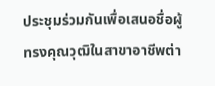ประชุมร่วมกันเพื่อเสนอชื่อผู้ทรงคุณวุฒิในสาขาอาชีพต่า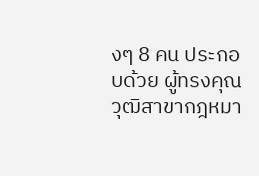งๆ 8 คน ประกอบด้วย ผู้ทรงคุณวุฒิสาขากฎหมา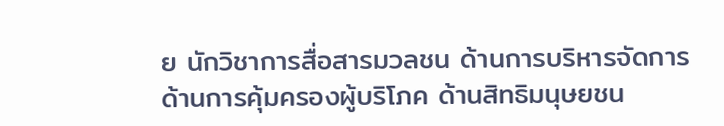ย นักวิชาการสื่อสารมวลชน ด้านการบริหารจัดการ ด้านการคุ้มครองผู้บริโภค ด้านสิทธิมนุษยชน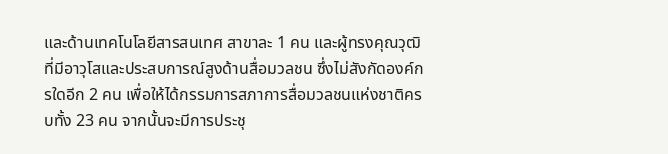และด้านเทคโนโลยีสารสนเทศ สาขาละ 1 คน และผู้ทรงคุณวุฒิที่มีอาวุโสและประสบการณ์สูงด้านสื่อมวลชน ซึ่งไม่สังกัดองค์กรใดอีก 2 คน เพื่อให้ได้กรรมการสภาการสื่อมวลชนแห่งชาติครบทั้ง 23 คน จากนั้นจะมีการประชุ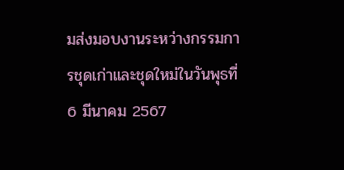มส่งมอบงานระหว่างกรรมการชุดเก่าและชุดใหม่ในวันพุธที่ 6 มีนาคม 2567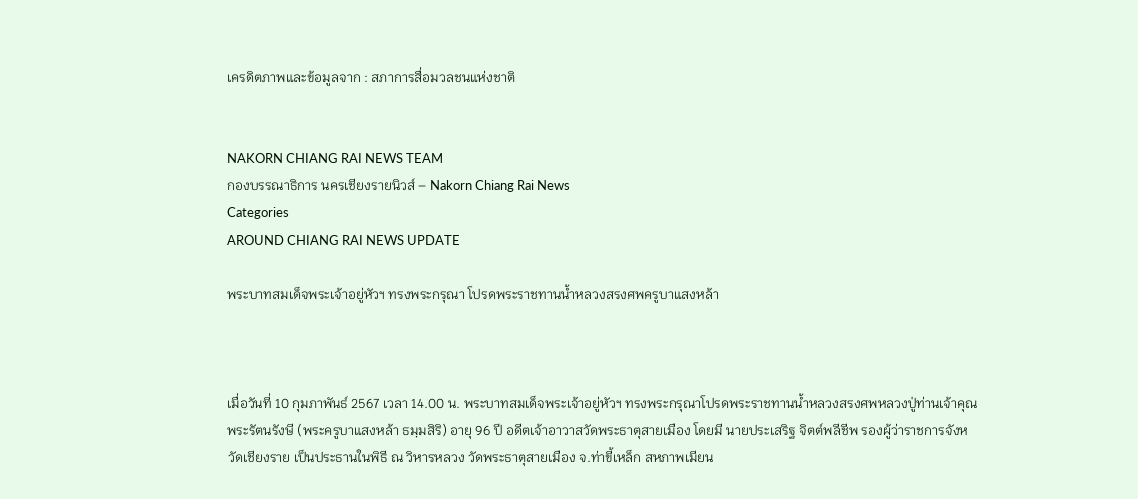เครดิตภาพและข้อมูลจาก : สภาการสื่อมวลชนแห่งชาติ


NAKORN CHIANG RAI NEWS TEAM
กองบรรณาธิการ นครเชียงรายนิวส์ – Nakorn Chiang Rai News
Categories
AROUND CHIANG RAI NEWS UPDATE

พระบาทสมเด็จพระเจ้าอยู่หัวฯ ทรงพระกรุณา โปรดพระราชทานน้ำหลวงสรงศพครูบาแสงหล้า



เมื่อวันที่ 10 กุมภาพันธ์ 2567 เวลา 14.00 น. พระบาทสมเด็จพระเจ้าอยู่หัวฯ ทรงพระกรุณาโปรดพระราชทานน้ำหลวงสรงศพหลวงปู่ท่านเจ้าคุณพระรัตนรังษี (พระครูบาแสงหล้า ธมฺมสิริ) อายุ 96 ปี อดีตเจ้าอาวาสวัดพระธาตุสายเมือง โดยมี นายประเสริฐ จิตต์พลีชีพ รองผู้ว่าราชการจังหวัดเชียงราย เป็นประธานในพิธี ณ วิหารหลวง วัดพระธาตุสายเมือง จ.ท่าขี้เหล็ก สหภาพเมียน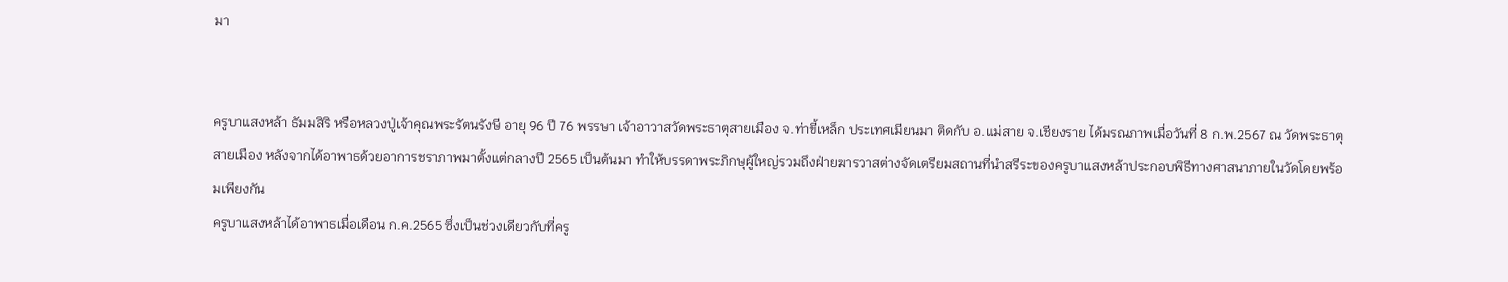มา


ครูบาแสงหล้า ธัมมสิริ หรือหลวงปู่เจ้าคุณพระรัตนรังษี อายุ 96 ปี 76 พรรษา เจ้าอาวาสวัดพระธาตุสายเมือง จ.ท่าขี้เหล็ก ประเทศเมียนมา ติดกับ อ.แม่สาย จ.เชียงราย ได้มรณภาพเมื่อวันที่ 8 ก.พ.2567 ณ วัดพระธาตุสายเมือง หลังจากได้อาพาธด้วยอาการชราภาพมาตั้งแต่กลางปี 2565 เป็นต้นมา ทำให้บรรดาพระภิกษุผู้ใหญ่รวมถึงฝ่ายฆารวาสต่างจัดเตรียมสถานที่นำสรีระของครูบาแสงหล้าประกอบพิธีทางศาสนาภายในวัดโดยพร้อมเพียงกัน
ครูบาแสงหล้าได้อาพาธเมื่อเดือน ก.ค.2565 ซึ่งเป็นช่วงเดียวกับที่ครู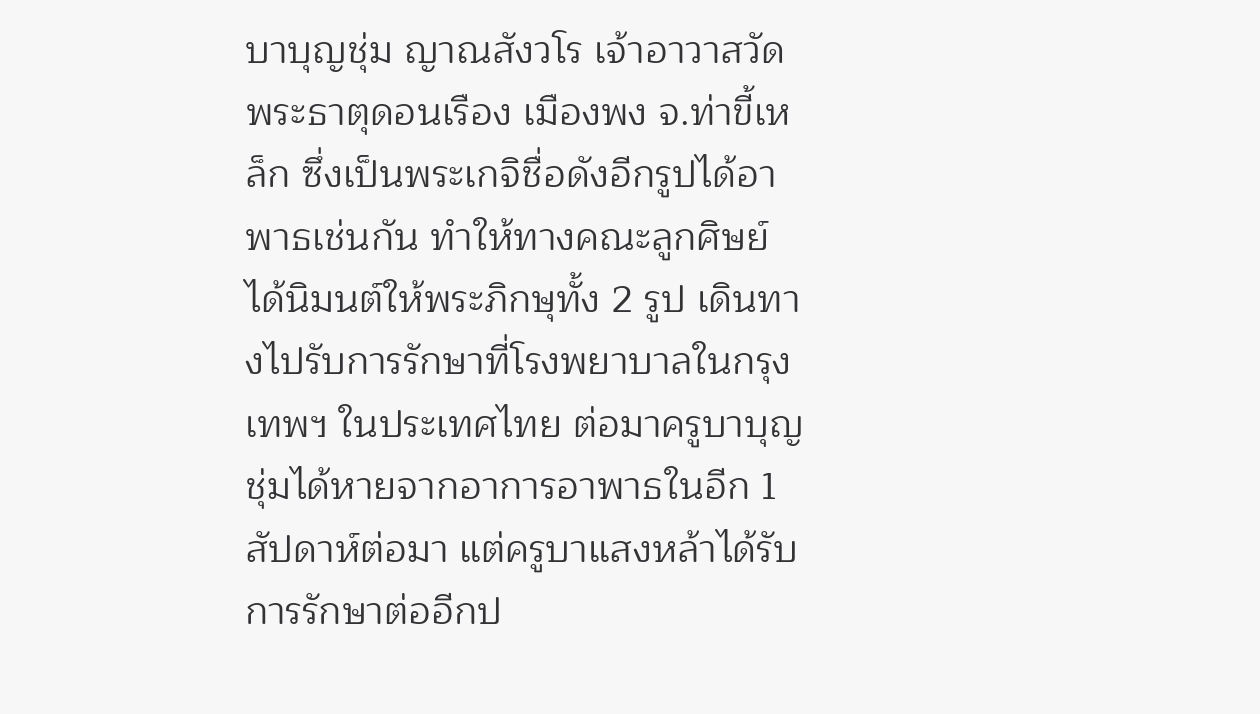บาบุญชุ่ม ญาณสังวโร เจ้าอาวาสวัดพระธาตุดอนเรือง เมืองพง จ.ท่าขี้เหล็ก ซึ่งเป็นพระเกจิชื่อดังอีกรูปได้อาพาธเช่นกัน ทำให้ทางคณะลูกศิษย์ได้นิมนต์ให้พระภิกษุทั้ง 2 รูป เดินทางไปรับการรักษาที่โรงพยาบาลในกรุงเทพฯ ในประเทศไทย ต่อมาครูบาบุญชุ่มได้หายจากอาการอาพาธในอีก 1 สัปดาห์ต่อมา แต่ครูบาแสงหล้าได้รับการรักษาต่ออีกป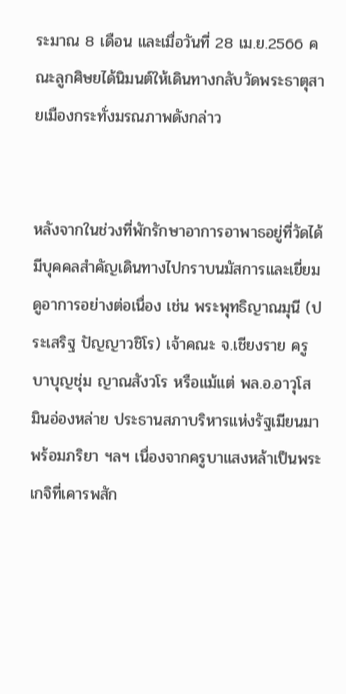ระมาณ 8 เดือน และเมื่อวันที่ 28 เม.ย.2566 คณะลูกศิษยได้นิมนต์ให้เดินทางกลับวัดพระธาตุสายเมืองกระทั่งมรณภาพดังกล่าว


หลังจากในช่วงที่พักรักษาอาการอาพาธอยู่ที่วัดได้มีบุคคลสำคัญเดินทางไปกราบนมัสการและเยี่ยมดูอาการอย่างต่อเนื่อง เช่น พระพุทธิญาณมุนี (ประเสริฐ ปัญญาวชิโร) เจ้าคณะ จ.เชียงราย ครูบาบุญชุ่ม ญาณสังวโร หรือแม้แต่ พล.อ.อาวุโส มินอ่องหล่าย ประธานสภาบริหารแห่งรัฐเมียนมาพร้อมภริยา ฯลฯ เนื่องจากครูบาแสงหล้าเป็นพระเกจิที่เคารพสัก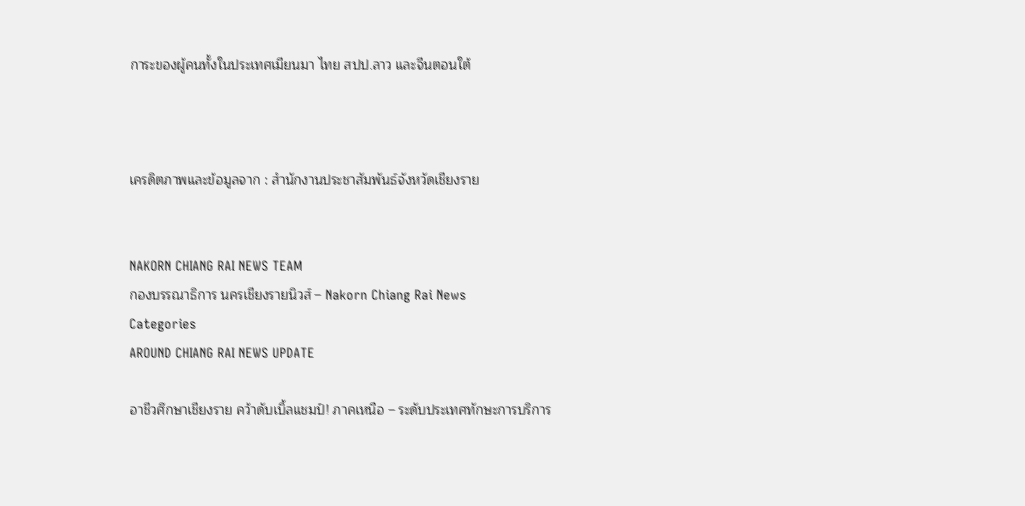การะของผู้คนทั้งในประเทศเมียนมา ไทย สปป.ลาว และจีนตอนใต้



เครดิตภาพและข้อมูลจาก : สำนักงานประชาสัมพันธ์จังหวัดเชียงราย


NAKORN CHIANG RAI NEWS TEAM
กองบรรณาธิการ นครเชียงรายนิวส์ – Nakorn Chiang Rai News
Categories
AROUND CHIANG RAI NEWS UPDATE

อาชีวศึกษาเชียงราย คว้าดับเบิ้ลแชมป์! ภาคเหนือ – ระดับประเทศทักษะการบริการ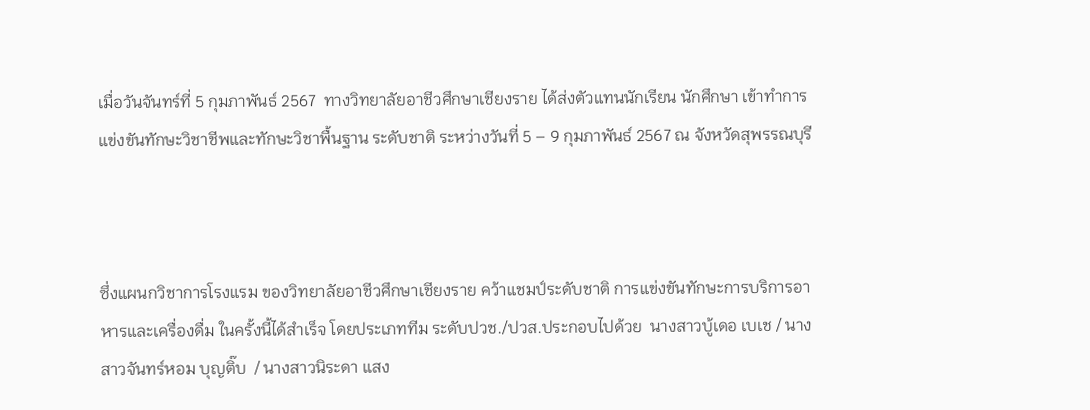เมื่อวันจันทร์ที่ 5 กุมภาพันธ์ 2567  ทางวิทยาลัยอาชีวศึกษาเชียงราย ได้ส่งตัวแทนนักเรียน นักศึกษา เข้าทำการแข่งขันทักษะวิชาชีพและทักษะวิชาพื้นฐาน ระดับชาติ ระหว่างวันที่ 5 – 9 กุมภาพันธ์ 2567 ณ จังหวัดสุพรรณบุรี



ซึ่งแผนกวิชาการโรงแรม ของวิทยาลัยอาชีวศึกษาเชียงราย คว้าแชมป์ระดับชาติ การแข่งขันทักษะการบริการอาหารและเครื่องดื่ม ในครั้งนี้ได้สำเร็จ โดยประเภททีม ระดับปวช./ปวส.ประกอบไปด้วย  นางสาวบู้เดอ เบเช / นางสาวจันทร์หอม บุญติ๊บ  / นางสาวนิระดา แสง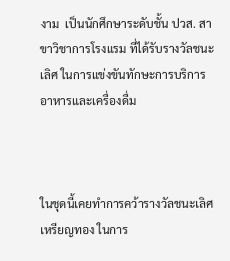งาม  เป็นนักศึกษาระดับชั้น ปวส. สาขาวิชาการโรงแรม ที่ได้รับรางวัลชนะเลิศ ในการแข่งขันทักษะการบริการอาหารและเครื่องดื่ม



ในชุดนี้เคยทำการคว้ารางวัลชนะเลิศเหรียญทอง ในการ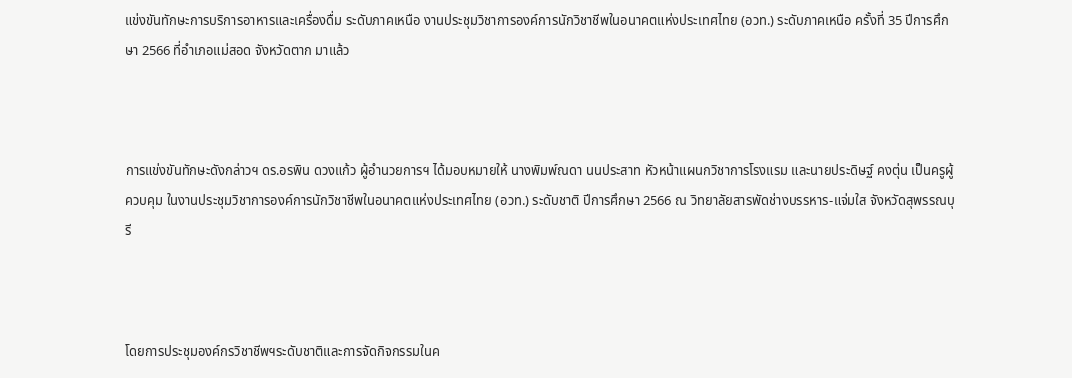แข่งขันทักษะการบริการอาหารและเครื่องดื่ม ระดับภาคเหนือ งานประชุมวิชาการองค์การนักวิชาชีพในอนาคตแห่งประเทศไทย (อวท.) ระดับภาคเหนือ ครั้งที่ 35 ปีการศึกษา 2566 ที่อำเภอแม่สอด จังหวัดตาก มาแล้ว



การแข่งขันทักษะดังกล่าวฯ ดร.อรพิน ดวงแก้ว ผู้อำนวยการฯ ได้มอบหมายให้ นางพิมพ์ณดา นนประสาท หัวหน้าแผนกวิชาการโรงแรม และนายประดิษฐ์ คงตุ่น เป็นครูผู้ควบคุม ในงานประชุมวิชาการองค์การนักวิชาชีพในอนาคตแห่งประเทศไทย (อวท.) ระดับชาติ ปีการศึกษา 2566 ณ วิทยาลัยสารพัดช่างบรรหาร-แจ่มใส จังหวัดสุพรรณบุรี



โดยการประชุมองค์กรวิชาชีพฯระดับชาติและการจัดกิจกรรมในค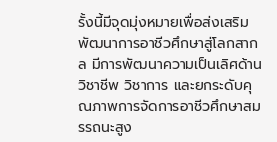รั้งนี้มีจุดมุ่งหมายเพื่อส่งเสริมพัฒนาการอาชีวศึกษาสู่โลกสากล มีการพัฒนาความเป็นเลิศด้านวิชาชีพ วิชาการ และยกระดับคุณภาพการจัดการอาชีวศึกษาสมรรถนะสูง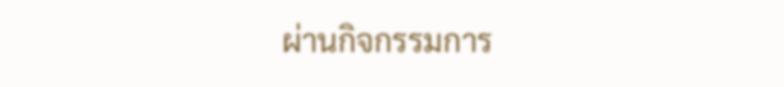ผ่านกิจกรรมการ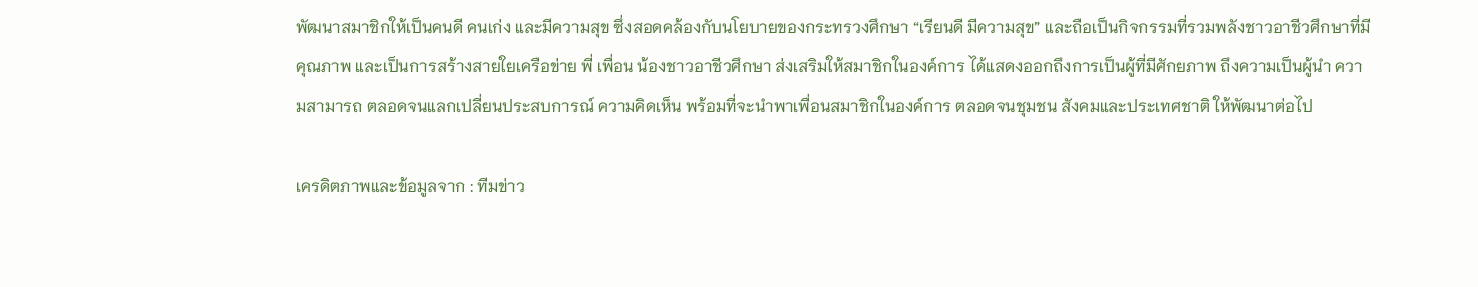พัฒนาสมาชิกให้เป็นคนดี คนเก่ง และมีความสุข ซึ่งสอดคล้องกับนโยบายของกระทรวงศึกษา “เรียนดี มีความสุข” และถือเป็นกิจกรรมที่รวมพลังชาวอาชีวศึกษาที่มีคุณภาพ และเป็นการสร้างสายใยเครือข่าย พี่ เพื่อน น้องชาวอาชีวศึกษา ส่งเสริมให้สมาชิกในองค์การ ได้แสดงออกถึงการเป็นผู้ที่มีศักยภาพ ถึงความเป็นผู้นํา ความสามารถ ตลอดจนแลกเปลี่ยนประสบการณ์ ความคิดเห็น พร้อมที่จะนําพาเพื่อนสมาชิกในองค์การ ตลอดจนชุมชน สังคมและประเทศชาติ ให้พัฒนาต่อไป

เครดิตภาพและข้อมูลจาก : ทีมข่าว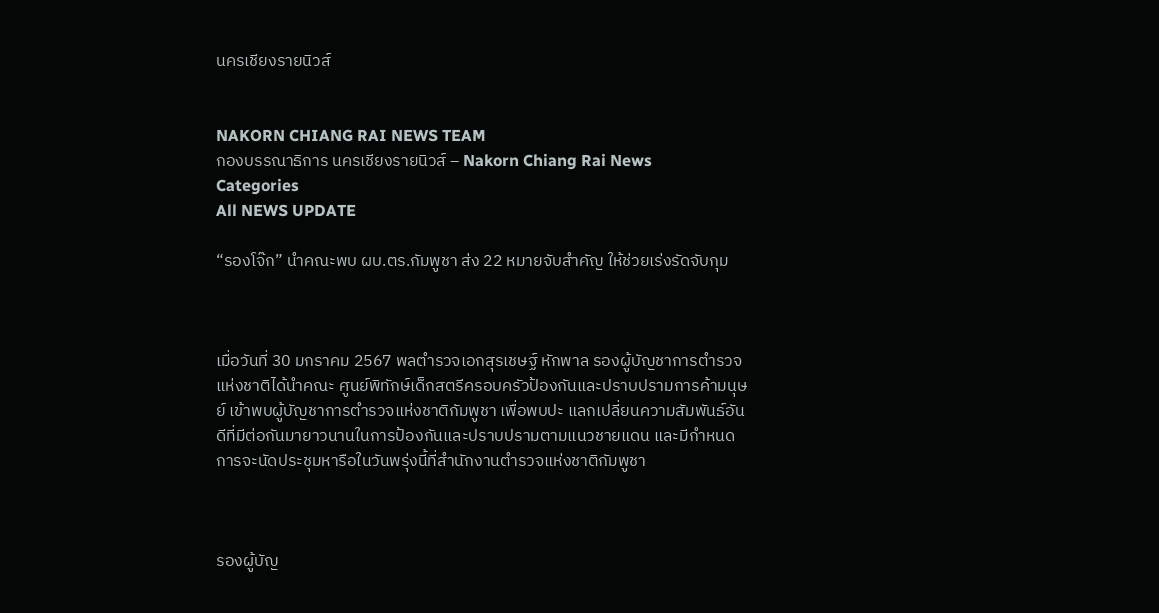นครเชียงรายนิวส์


NAKORN CHIANG RAI NEWS TEAM
กองบรรณาธิการ นครเชียงรายนิวส์ – Nakorn Chiang Rai News
Categories
All NEWS UPDATE

“รองโจ๊ก” นำคณะพบ ผบ.ตร.กัมพูชา ส่ง 22 หมายจับสำคัญ ให้ช่วยเร่งรัดจับกุม



เมื่อวันที่ 30 มกราคม 2567 พลตำรวจเอกสุรเชษฐ์ หักพาล รองผู้บัญชาการตำรวจแห่งชาติได้นำคณะ ศูนย์พิทักษ์เด็กสตรีครอบครัวป้องกันและปราบปรามการค้ามนุษย์ เข้าพบผู้บัญชาการตำรวจแห่งชาติกัมพูชา เพื่อพบปะ แลกเปลี่ยนความสัมพันธ์อันดีที่มีต่อกันมายาวนานในการป้องกันและปราบปรามตามแนวชายแดน และมีกำหนดการจะนัดประชุมหารือในวันพรุ่งนี้ที่สำนักงานตำรวจแห่งชาติกัมพูชา



รองผู้บัญ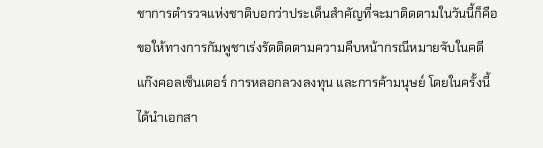ชาการตำรวจแห่งชาติบอกว่าประเด็นสำคัญที่จะมาติดตามในวันนี้ก็คือขอให้ทางการกัมพูชาเร่งรัดติดตามความคืบหน้ากรณีหมายจับในคดีแก๊งคอลเซ็นเตอร์ การหลอกลวงลงทุน และการค้ามนุษย์ โดยในครั้งนี้ได้นำเอกสา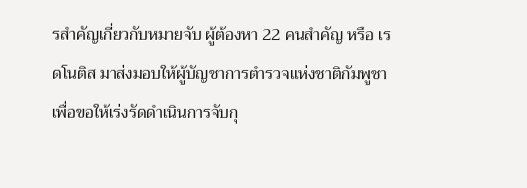รสำคัญเกี่ยวกับหมายจับ ผู้ต้องหา 22 คนสำคัญ หรือ เรดโนติส มาส่งมอบให้ผู้บัญชาการตำรวจแห่งชาติกัมพูชาเพื่อขอให้เร่งรัดดำเนินการจับกุ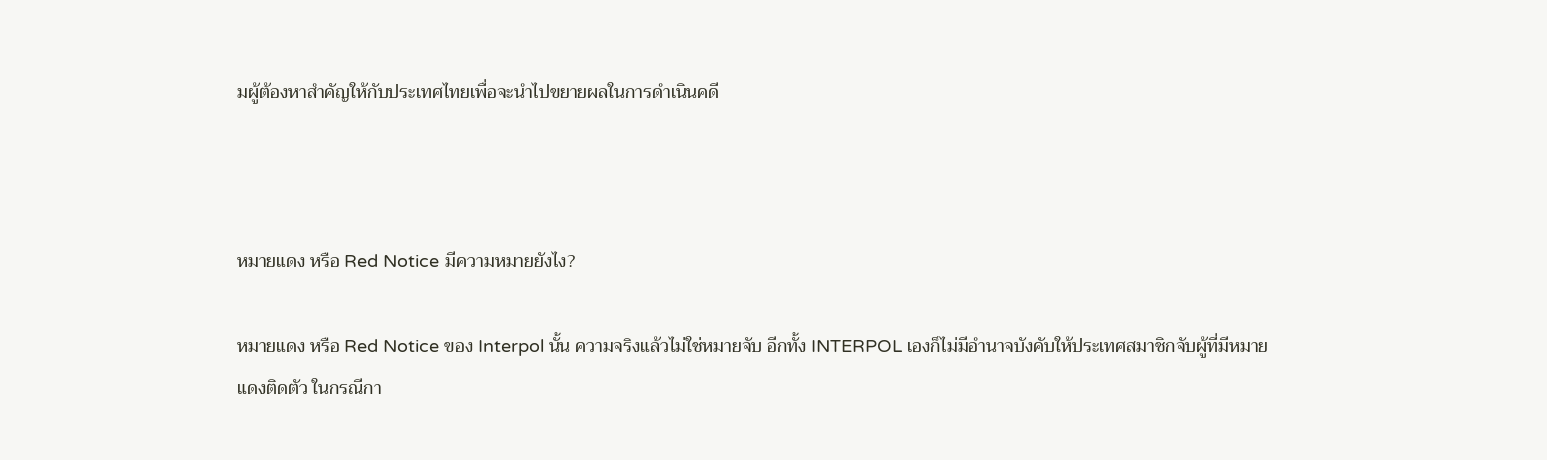มผู้ต้องหาสำคัญให้กับประเทศไทยเพื่อจะนำไปขยายผลในการดำเนินคดี



หมายแดง หรือ Red Notice มีความหมายยังไง?

หมายแดง หรือ Red Notice ของ Interpol นั้น ความจริงแล้วไม่ใช่หมายจับ อีกทั้ง INTERPOL เองก็ไม่มีอำนาจบังคับให้ประเทศสมาชิกจับผู้ที่มีหมายแดงติดตัว ในกรณีกา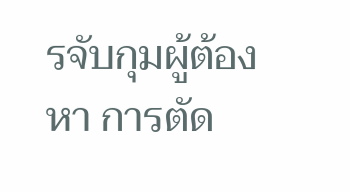รจับกุมผู้ต้องหา การตัด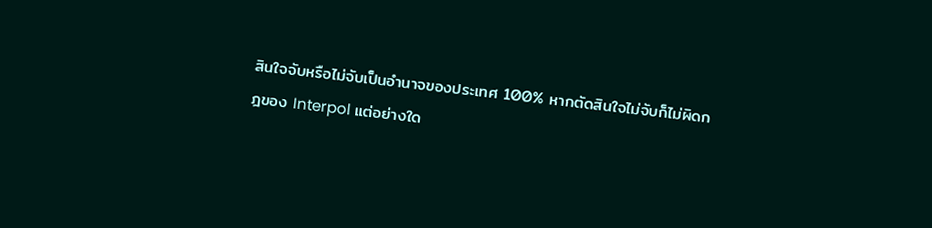สินใจจับหรือไม่จับเป็นอำนาจของประเทศ 100% หากตัดสินใจไม่จับก็ไม่ผิดกฎของ Interpol แต่อย่างใด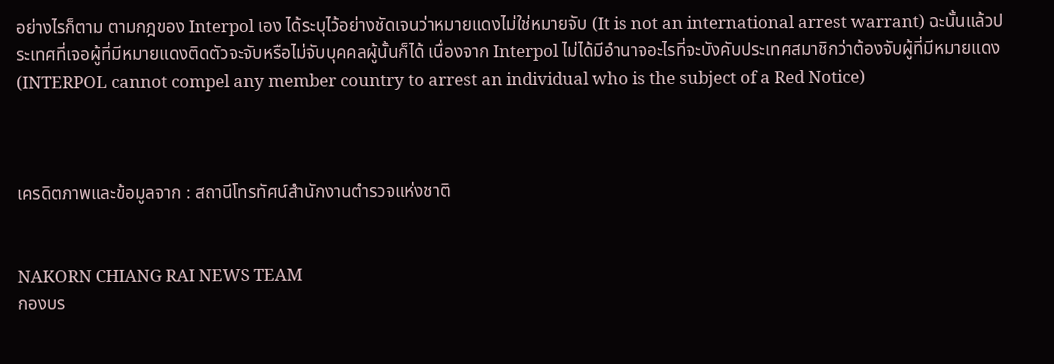อย่างไรก็ตาม ตามกฎของ Interpol เอง ได้ระบุไว้อย่างชัดเจนว่าหมายแดงไม่ใช่หมายจับ (It is not an international arrest warrant) ฉะนั้นแล้วประเทศที่เจอผู้ที่มีหมายแดงติดตัวจะจับหรือไม่จับบุคคลผู้นั้นก็ได้ เนื่องจาก Interpol ไม่ได้มีอำนาจอะไรที่จะบังคับประเทศสมาชิกว่าต้องจับผู้ที่มีหมายแดง (INTERPOL cannot compel any member country to arrest an individual who is the subject of a Red Notice)



เครดิตภาพและข้อมูลจาก : สถานีโทรทัศน์สำนักงานตำรวจแห่งชาติ


NAKORN CHIANG RAI NEWS TEAM
กองบร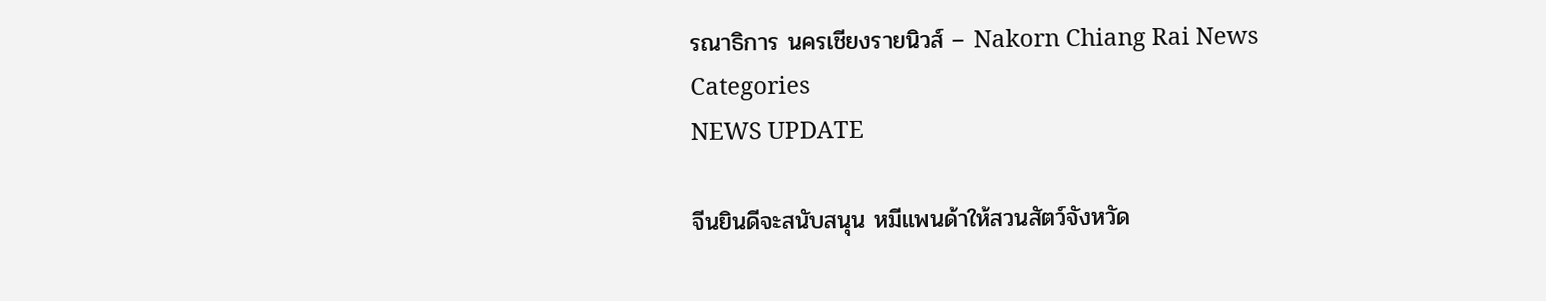รณาธิการ นครเชียงรายนิวส์ – Nakorn Chiang Rai News
Categories
NEWS UPDATE

จีนยินดีจะสนับสนุน หมีแพนด้าให้สวนสัตว์จังหวัด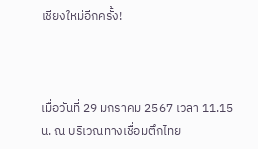เชียงใหม่อีกครั้ง!



เมื่อวันที่ 29 มกราคม 2567 เวลา 11.15 น. ณ บริเวณทางเชื่อมตึกไทย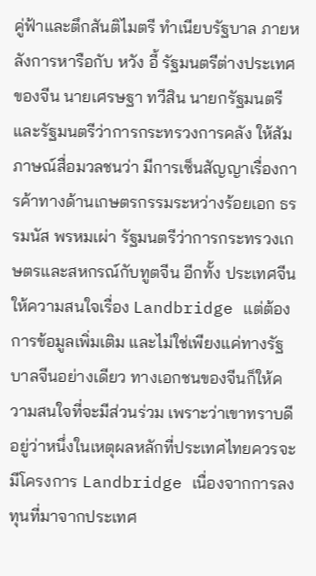คู่ฟ้าและตึกสันติไมตรี ทำเนียบรัฐบาล ภายหลังการหารือกับ หวัง อี้ รัฐมนตรีต่างประเทศของจีน นายเศรษฐา ทวีสิน นายกรัฐมนตรีและรัฐมนตรีว่าการกระทรวงการคลัง ให้สัมภาษณ์สื่อมวลชนว่า มีการเซ็นสัญญาเรื่องการค้าทางด้านเกษตรกรรมระหว่างร้อยเอก ธรรมนัส พรหมเผ่า รัฐมนตรีว่าการกระทรวงเกษตรและสหกรณ์กับทูตจีน อีกทั้ง ประเทศจีนให้ความสนใจเรื่อง Landbridge แต่ต้องการข้อมูลเพิ่มเติม และไม่ใช่เพียงแค่ทางรัฐบาลจีนอย่างเดียว ทางเอกชนของจีนก็ให้ความสนใจที่จะมีส่วนร่วม เพราะว่าเขาทราบดีอยู่ว่าหนึ่งในเหตุผลหลักที่ประเทศไทยควรจะมีโครงการ Landbridge เนื่องจากการลงทุนที่มาจากประเทศ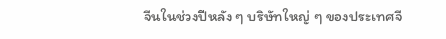จีนในช่วงปีหลัง ๆ บริษัทใหญ่ ๆ ของประเทศจี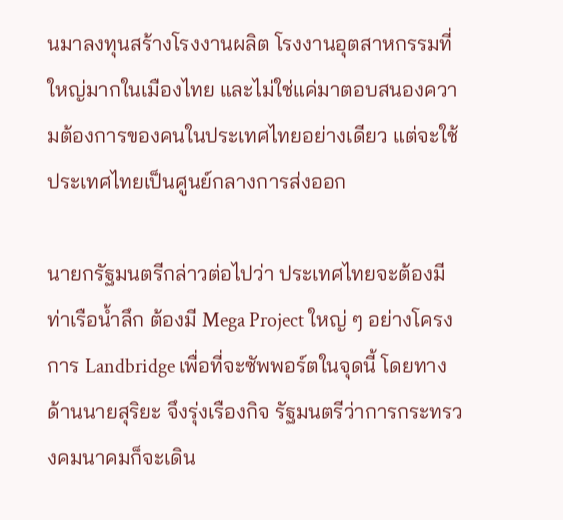นมาลงทุนสร้างโรงงานผลิต โรงงานอุตสาหกรรมที่ใหญ่มากในเมืองไทย และไม่ใช่แค่มาตอบสนองความต้องการของคนในประเทศไทยอย่างเดียว แต่จะใช้ประเทศไทยเป็นศูนย์กลางการส่งออก

นายกรัฐมนตรีกล่าวต่อไปว่า ประเทศไทยจะต้องมีท่าเรือน้ำลึก ต้องมี Mega Project ใหญ่ ๆ อย่างโครงการ Landbridge เพื่อที่จะซัพพอร์ตในจุดนี้ โดยทางด้านนายสุริยะ จึงรุ่งเรืองกิจ รัฐมนตรีว่าการกระทรวงคมนาคมก็จะเดิน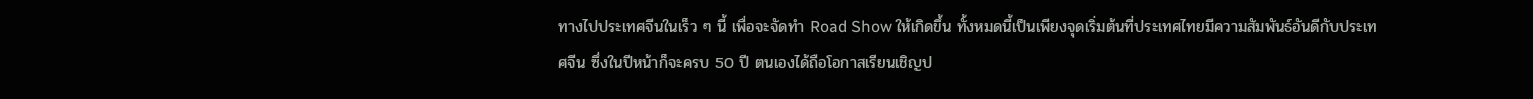ทางไปประเทศจีนในเร็ว ๆ นี้ เพื่อจะจัดทำ Road Show ให้เกิดขึ้น ทั้งหมดนี้เป็นเพียงจุดเริ่มต้นที่ประเทศไทยมีความสัมพันธ์อันดีกับประเทศจีน ซึ่งในปีหน้าก็จะครบ 50 ปี ตนเองได้ถือโอกาสเรียนเชิญป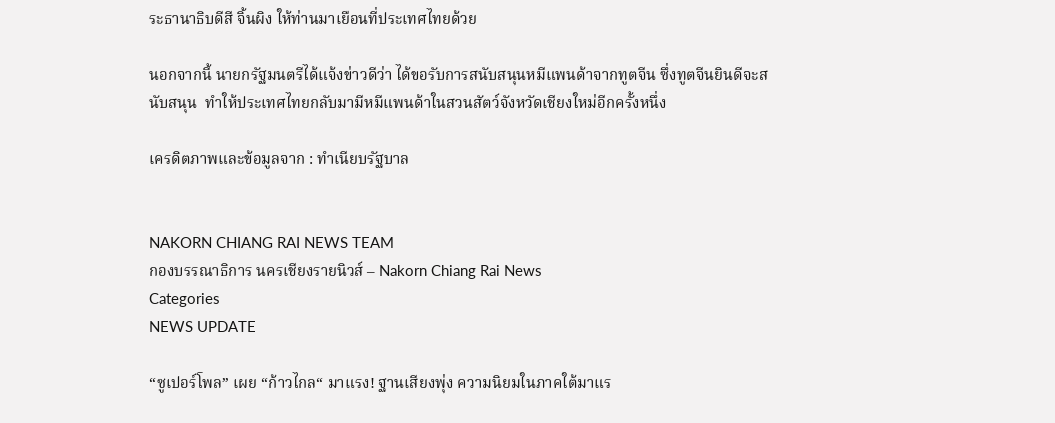ระธานาธิบดีสี จิ้นผิง ให้ท่านมาเยือนที่ประเทศไทยด้วย

นอกจากนี้ นายกรัฐมนตรีได้แจ้งข่าวดีว่า ได้ขอรับการสนับสนุนหมีแพนด้าจากทูตจีน ซึ่งทูตจีนยินดีจะสนับสนุน  ทำให้ประเทศไทยกลับมามีหมีแพนด้าในสวนสัตว์จังหวัดเชียงใหม่อีกครั้งหนึ่ง

เครดิตภาพและข้อมูลจาก : ทำเนียบรัฐบาล


NAKORN CHIANG RAI NEWS TEAM
กองบรรณาธิการ นครเชียงรายนิวส์ – Nakorn Chiang Rai News
Categories
NEWS UPDATE

“ซูเปอร์โพล” เผย “ก้าวไกล“ มาแรง! ฐานเสียงพุ่ง ความนิยมในภาคใต้มาแร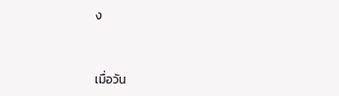ง



เมื่อวัน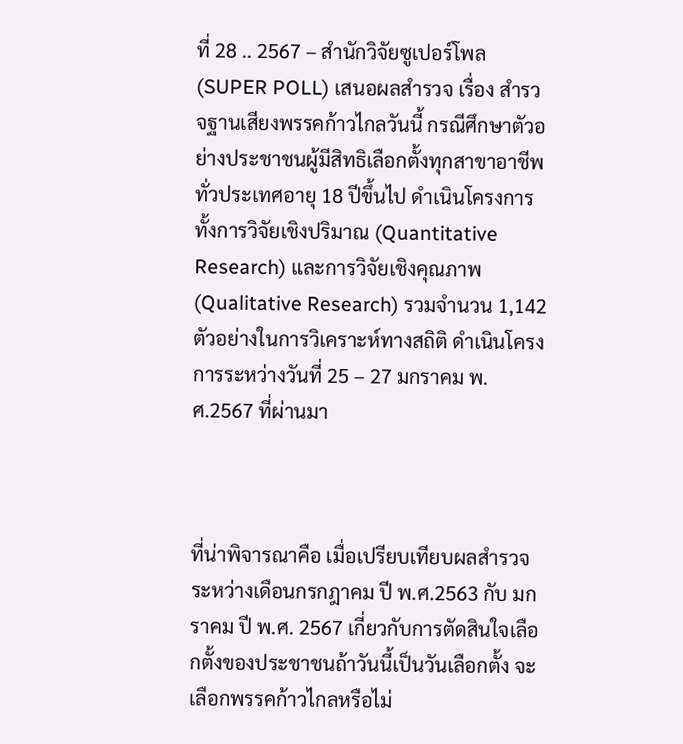ที่ 28 .. 2567 – สำนักวิจัยซูเปอร์โพล (SUPER POLL) เสนอผลสำรวจ เรื่อง สำรวจฐานเสียงพรรคก้าวไกลวันนี้ กรณีศึกษาตัวอย่างประชาชนผู้มีสิทธิเลือกตั้งทุกสาขาอาชีพทั่วประเทศอายุ 18 ปีขึ้นไป ดำเนินโครงการทั้งการวิจัยเชิงปริมาณ (Quantitative Research) และการวิจัยเชิงคุณภาพ (Qualitative Research) รวมจำนวน 1,142 ตัวอย่างในการวิเคราะห์ทางสถิติ ดำเนินโครงการระหว่างวันที่ 25 – 27 มกราคม พ.ศ.2567 ที่ผ่านมา



ที่น่าพิจารณาคือ เมื่อเปรียบเทียบผลสำรวจระหว่างเดือนกรกฎาคม ปี พ.ศ.2563 กับ มกราคม ปี พ.ศ. 2567 เกี่ยวกับการตัดสินใจเลือกตั้งของประชาชนถ้าวันนี้เป็นวันเลือกตั้ง จะเลือกพรรคก้าวไกลหรือไม่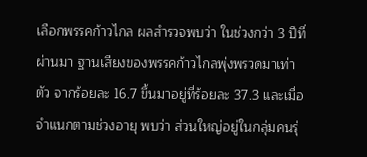เลือกพรรคก้าวไกล ผลสำรวจพบว่า ในช่วงกว่า 3 ปีที่ผ่านมา ฐานเสียงของพรรคก้าวไกลพุ่งพรวดมาเท่าตัว จากร้อยละ 16.7 ขึ้นมาอยู่ที่ร้อยละ 37.3 และเมื่อจำแนกตามช่วงอายุ พบว่า ส่วนใหญ่อยู่ในกลุ่มคนรุ่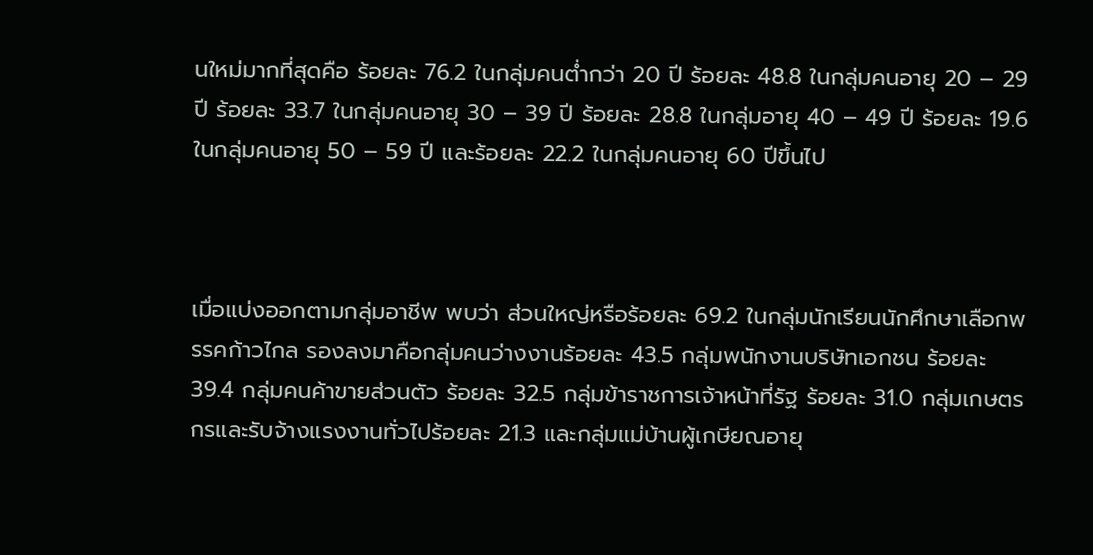นใหม่มากที่สุดคือ ร้อยละ 76.2 ในกลุ่มคนต่ำกว่า 20 ปี ร้อยละ 48.8 ในกลุ่มคนอายุ 20 – 29 ปี ร้อยละ 33.7 ในกลุ่มคนอายุ 30 – 39 ปี ร้อยละ 28.8 ในกลุ่มอายุ 40 – 49 ปี ร้อยละ 19.6 ในกลุ่มคนอายุ 50 – 59 ปี และร้อยละ 22.2 ในกลุ่มคนอายุ 60 ปีขึ้นไป



เมื่อแบ่งออกตามกลุ่มอาชีพ พบว่า ส่วนใหญ่หรือร้อยละ 69.2 ในกลุ่มนักเรียนนักศึกษาเลือกพรรคก้าวไกล รองลงมาคือกลุ่มคนว่างงานร้อยละ 43.5 กลุ่มพนักงานบริษัทเอกชน ร้อยละ 39.4 กลุ่มคนค้าขายส่วนตัว ร้อยละ 32.5 กลุ่มข้าราชการเจ้าหน้าที่รัฐ ร้อยละ 31.0 กลุ่มเกษตรกรและรับจ้างแรงงานทั่วไปร้อยละ 21.3 และกลุ่มแม่บ้านผู้เกษียณอายุ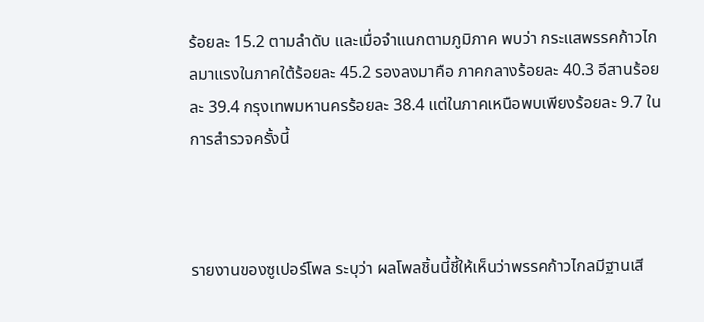ร้อยละ 15.2 ตามลำดับ และเมื่อจำแนกตามภูมิภาค พบว่า กระแสพรรคก้าวไกลมาแรงในภาคใต้ร้อยละ 45.2 รองลงมาคือ ภาคกลางร้อยละ 40.3 อีสานร้อยละ 39.4 กรุงเทพมหานครร้อยละ 38.4 แต่ในภาคเหนือพบเพียงร้อยละ 9.7 ในการสำรวจครั้งนี้



รายงานของซูเปอร์โพล ระบุว่า ผลโพลชิ้นนี้ชี้ให้เห็นว่าพรรคก้าวไกลมีฐานเสี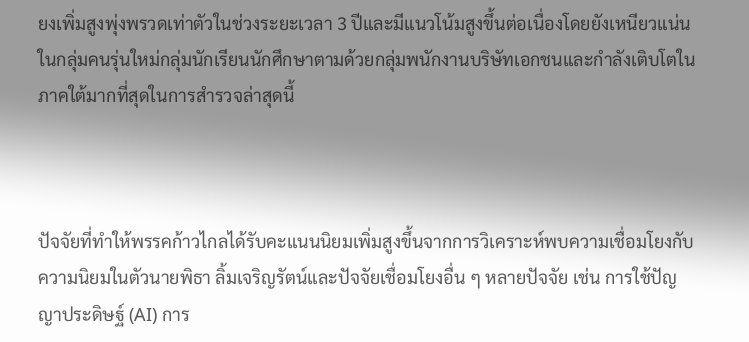ยงเพิ่มสูงพุ่งพรวดเท่าตัวในช่วงระยะเวลา 3 ปีและมีแนวโน้มสูงขึ้นต่อเนื่องโดยยังเหนียวแน่นในกลุ่มคนรุ่นใหม่กลุ่มนักเรียนนักศึกษาตามด้วยกลุ่มพนักงานบริษัทเอกชนและกำลังเติบโตในภาคใต้มากที่สุดในการสำรวจล่าสุดนี้



ปัจจัยที่ทำให้พรรคก้าวไกลได้รับคะแนนนิยมเพิ่มสูงขึ้นจากการวิเคราะห์พบความเชื่อมโยงกับความนิยมในตัวนายพิธา ลิ้มเจริญรัตน์และปัจจัยเชื่อมโยงอื่น ๆ หลายปัจจัย เช่น การใช้ปัญญาประดิษฐ์ (AI) การ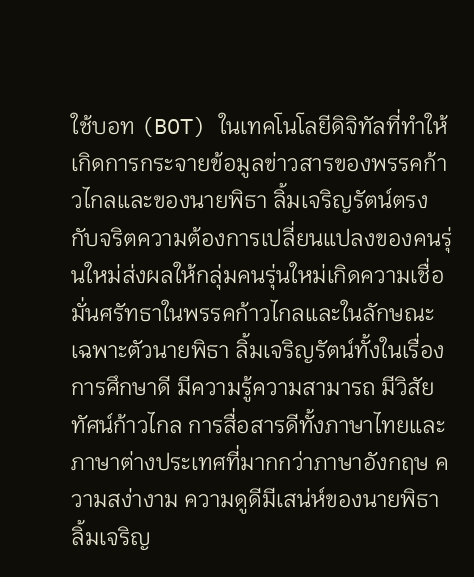ใช้บอท (BOT) ในเทคโนโลยีดิจิทัลที่ทำให้เกิดการกระจายข้อมูลข่าวสารของพรรคก้าวไกลและของนายพิธา ลิ้มเจริญรัตน์ตรงกับจริตความต้องการเปลี่ยนแปลงของคนรุ่นใหม่ส่งผลให้กลุ่มคนรุ่นใหม่เกิดความเชื่อมั่นศรัทธาในพรรคก้าวไกลและในลักษณะเฉพาะตัวนายพิธา ลิ้มเจริญรัตน์ทั้งในเรื่องการศึกษาดี มีความรู้ความสามารถ มีวิสัยทัศน์ก้าวไกล การสื่อสารดีทั้งภาษาไทยและภาษาต่างประเทศที่มากกว่าภาษาอังกฤษ ความสง่างาม ความดูดีมีเสน่ห์ของนายพิธา ลิ้มเจริญ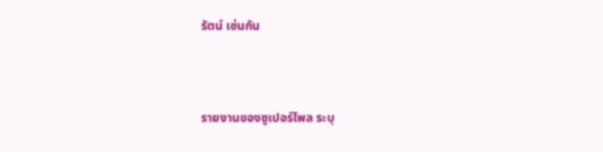รัตน์ เช่นกัน



รายงานของซูเปอร์โพล ระบุ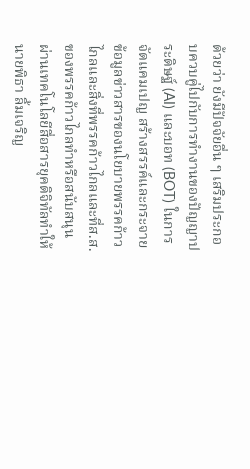ด้วยว่า ยังมีปัจจัยอื่น ๆ เสริมประกอบควบคู่ไปกับการทำงานของปัญญาประดิษฐ์ (AI) และบอท (BOT) ในการจัดแคมเปญ สร้างสรรค์และกระจายข้อมูลข่าวสารของนโยบายพรรคก้าวไกลและสิ่งที่พรรคก้าวไกลและที่ส.ส.ของพรรคก้าวไกลทำหรือสนับสนุน ผ่านเทคโนโลยีสื่อสารยุคดิจิทัลทำให้นายพิธา ลิ้มเจริญ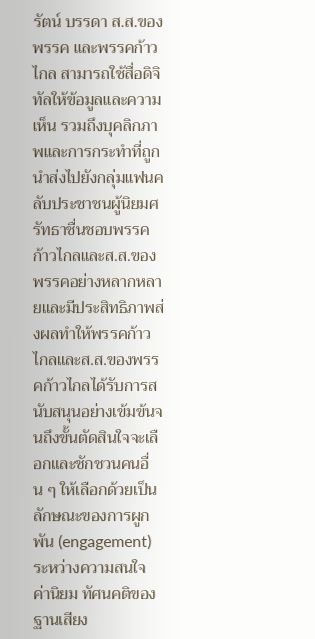รัตน์ บรรดา ส.ส.ของพรรค และพรรคก้าวไกล สามารถใช้สื่อดิจิทัลให้ข้อมูลและความเห็น รวมถึงบุคลิกภาพและการกระทำที่ถูกนำส่งไปยังกลุ่มแฟนคลับประชาชนผู้นิยมศรัทธาชื่นชอบพรรคก้าวไกลและส.ส.ของพรรคอย่างหลากหลายและมีประสิทธิภาพส่งผลทำให้พรรคก้าวไกลและส.ส.ของพรรคก้าวไกลได้รับการสนับสนุนอย่างเข้มข้นจนถึงขั้นตัดสินใจจะเลือกและชักชวนคนอื่น ๆ ให้เลือกด้วยเป็นลักษณะของการผูกพัน (engagement) ระหว่างความสนใจ ค่านิยม ทัศนคติของฐานเสียง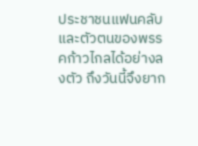ประชาชนแฟนคลับและตัวตนของพรรคก้าวไกลได้อย่างลงตัว ถึงวันนี้จึงยาก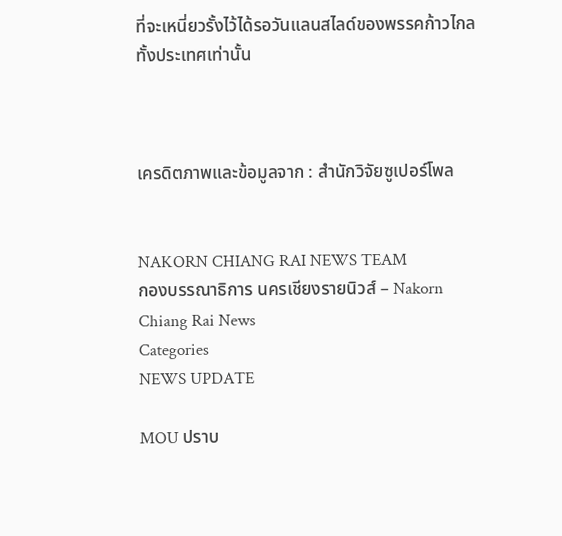ที่จะเหนี่ยวรั้งไว้ได้รอวันแลนสไลด์ของพรรคก้าวไกลทั้งประเทศเท่านั้น



เครดิตภาพและข้อมูลจาก : สำนักวิจัยซูเปอร์โพล


NAKORN CHIANG RAI NEWS TEAM
กองบรรณาธิการ นครเชียงรายนิวส์ – Nakorn Chiang Rai News
Categories
NEWS UPDATE

MOU ปราบ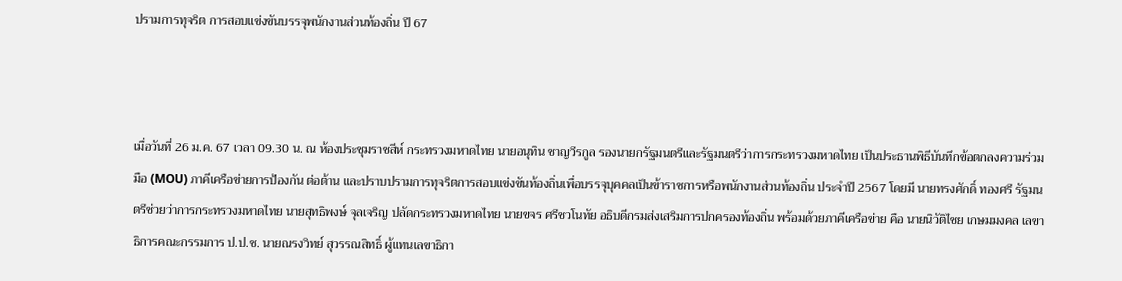ปรามการทุจริต การสอบแข่งขันบรรจุพนักงานส่วนท้องถิ่น ปี 67



เมื่อวันที่ 26 ม.ค. 67 เวลา 09.30 น. ณ ห้องประชุมราชสีห์ กระทรวงมหาดไทย นายอนุทิน ชาญวีรกูล รองนายกรัฐมนตรีและรัฐมนตรีว่าการกระทรวงมหาดไทย เป็นประธานพิธีบันทึกข้อตกลงความร่วมมือ (MOU) ภาคีเครือข่ายการป้องกัน ต่อต้าน และปราบปรามการทุจริตการสอบแข่งขันท้องถิ่นเพื่อบรรจุบุคคลเป็นข้าราชการหรือพนักงานส่วนท้องถิ่น ประจำปี 2567 โดยมี นายทรงศักดิ์ ทองศรี รัฐมนตรีช่วยว่าการกระทรวงมหาดไทย นายสุทธิพงษ์ จุลเจริญ ปลัดกระทรวงมหาดไทย นายขจร ศรีชวโนทัย อธิบดีกรมส่งเสริมการปกครองท้องถิ่น พร้อมด้วยภาคีเครือข่าย คือ นายนิวัติไชย เกษมมงคล เลขาธิการคณะกรรมการ ป.ป.ช. นายณรงวิทย์ สุวรรณสิทธิ์ ผู้แทนเลขาธิกา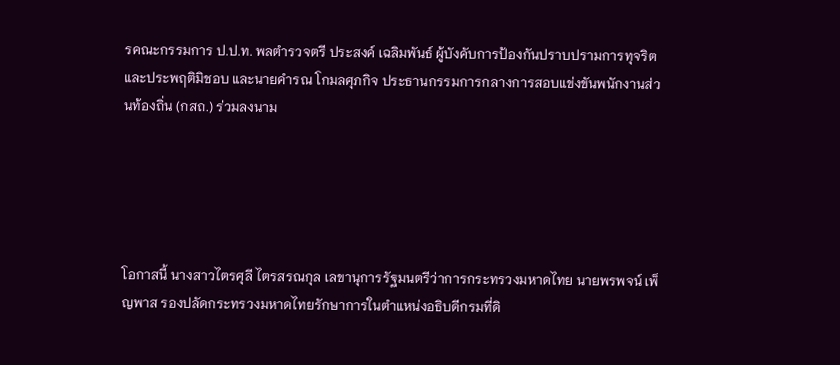รคณะกรรมการ ป.ป.ท. พลตำรวจตรี ประสงค์ เฉลิมพันธ์ ผู้บังคับการป้องกันปราบปรามการทุจริตและประพฤติมิชอบ และนายคำรณ โกมลศุภกิจ ประธานกรรมการกลางการสอบแข่งขันพนักงานส่วนท้องถิ่น (กสถ.) ร่วมลงนาม





โอกาสนี้ นางสาวไตรศุลี ไตรสรณกุล เลขานุการรัฐมนตรีว่าการกระทรวงมหาดไทย นายพรพจน์ เพ็ญพาส รองปลัดกระทรวงมหาดไทยรักษาการในตำแหน่งอธิบดีกรมที่ดิ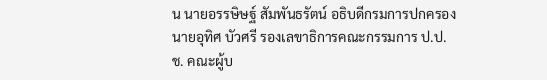น นายอรรษิษฐ์ สัมพันธรัตน์ อธิบดีกรมการปกครอง นายอุทิศ บัวศรี รองเลขาธิการคณะกรรมการ ป.ป.ช. คณะผู้บ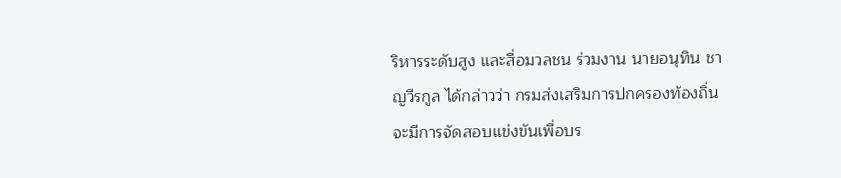ริหารระดับสูง และสื่อมวลชน ร่วมงาน นายอนุทิน ชาญวีรกูล ได้กล่าวว่า กรมส่งเสริมการปกครองท้องถิ่น จะมีการจัดสอบแข่งขันเพื่อบร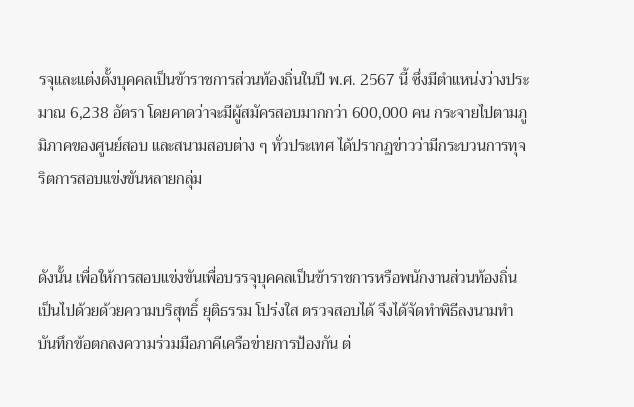รจุและแต่งตั้งบุคคลเป็นข้าราชการส่วนท้องถิ่นในปี พ.ศ. 2567 นี้ ซึ่งมีตำแหน่งว่างประมาณ 6,238 อัตรา โดยคาดว่าจะมีผู้สมัครสอบมากกว่า 600,000 คน กระจายไปตามภูมิภาคของศูนย์สอบ และสนามสอบต่าง ๆ ทั่วประเทศ ได้ปรากฏข่าวว่ามีกระบวนการทุจริตการสอบแข่งขันหลายกลุ่ม


ดังนั้น เพื่อให้การสอบแข่งขันเพื่อบรรจุบุคคลเป็นข้าราชการหรือพนักงานส่วนท้องถิ่นเป็นไปด้วยด้วยความบริสุทธิ์ ยุติธรรม โปร่งใส ตรวจสอบได้ จึงได้จัดทำพิธีลงนามทำบันทึกข้อตกลงความร่วมมือภาคีเครือข่ายการป้องกัน ต่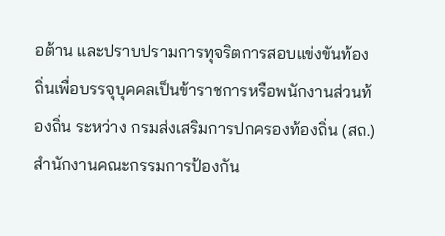อต้าน และปราบปรามการทุจริตการสอบแข่งขันท้องถิ่นเพื่อบรรจุบุคคลเป็นข้าราชการหรือพนักงานส่วนท้องถิ่น ระหว่าง กรมส่งเสริมการปกครองท้องถิ่น (สถ.) สำนักงานคณะกรรมการป้องกัน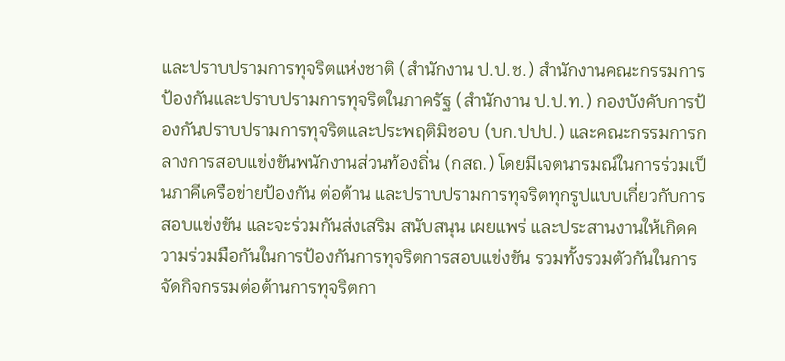และปราบปรามการทุจริตแห่งชาติ (สำนักงาน ป.ป.ช.) สำนักงานคณะกรรมการป้องกันและปราบปรามการทุจริตในภาครัฐ (สำนักงาน ป.ป.ท.) กองบังคับการป้องกันปราบปรามการทุจริตและประพฤติมิชอบ (บก.ปปป.) และคณะกรรมการกลางการสอบแข่งขันพนักงานส่วนท้องถิ่น (กสถ.) โดยมีเจตนารมณ์ในการร่วมเป็นภาคีเครือข่ายป้องกัน ต่อต้าน และปราบปรามการทุจริตทุกรูปแบบเกี่ยวกับการสอบแข่งขัน และจะร่วมกันส่งเสริม สนับสนุน เผยแพร่ และประสานงานให้เกิดความร่วมมือกันในการป้องกันการทุจริตการสอบแข่งขัน รวมทั้งรวมตัวกันในการจัดกิจกรรมต่อต้านการทุจริตกา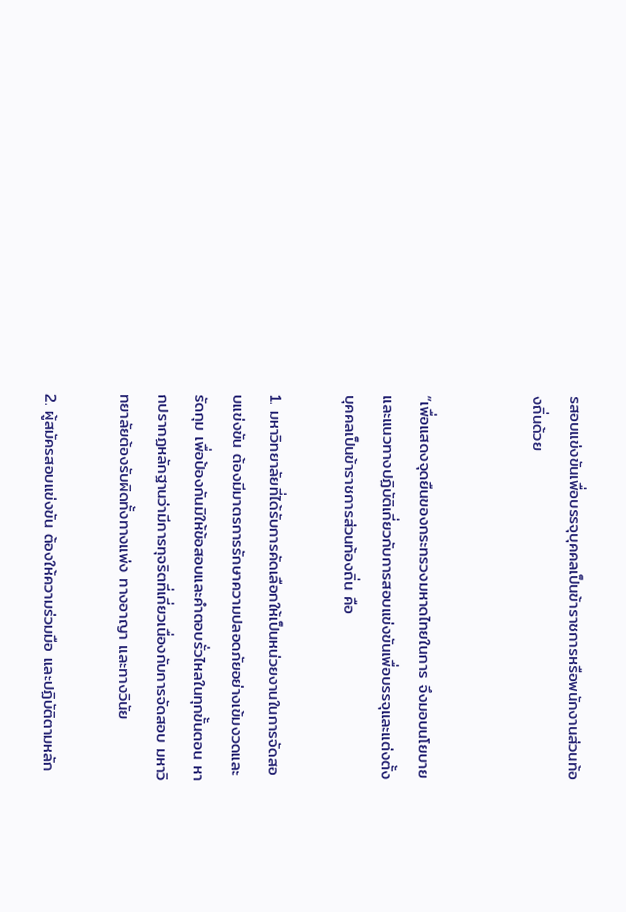รสอบแข่งขันเพื่อบรรจุบุคคลเป็นข้าราชการหรือพนักงานส่วนท้องถิ่นด้วย


“เพื่อแสดงจุดยืนของกระทรวงมหาดไทยในการ จึงมอบนโยบายและแนวทางปฏิบัติเกี่ยวกับการสอบแข่งขันเพื่อบรรจุและแต่งตั้งบุคคลเป็นข้าราชการส่วนท้องถิ่น คือ

1. มหาวิทยาลัยที่ได้รับการคัดเลือกให้เป็นหน่วยงานในการจัดสอบแข่งขัน ต้องมีมาตรการรักษาความปลอดภัยอย่างเข้มงวดและรัดกุม เพื่อป้องกันมิให้ข้อสอบและคำตอบรั่วไหลในทุกขั้นตอน หากปรากฏหลักฐานว่ามีการทุจริตที่เกี่ยวเนื่องกับการจัดสอบ มหาวิทยาลัยต้องรับผิดทั้งทางแพ่ง ทางอาญา และทางวินัย

2. ผู้สมัครสอบแข่งขัน ต้องให้ความร่วมมือ และปฏิบัติตามหลัก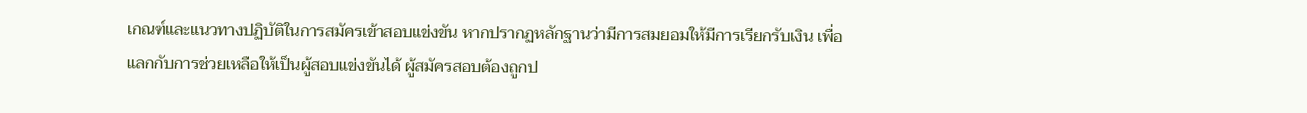เกณฑ์และแนวทางปฏิบัติในการสมัครเข้าสอบแข่งขัน หากปรากฏหลักฐานว่ามีการสมยอมให้มีการเรียกรับเงิน เพื่อแลกกับการช่วยเหลือให้เป็นผู้สอบแข่งขันได้ ผู้สมัครสอบต้องถูกป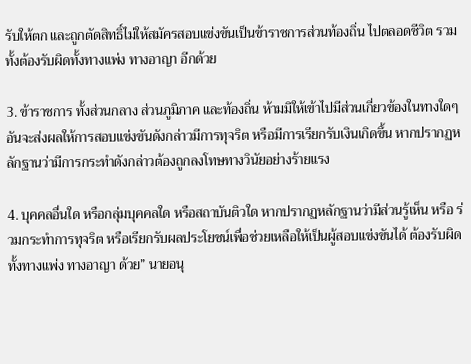รับให้ตก และถูกตัดสิทธิ์ไม่ให้สมัครสอบแข่งขันเป็นข้าราชการส่วนท้องถิ่น ไปตลอดชีวิต รวมทั้งต้องรับผิดทั้งทางแพ่ง ทางอาญา อีกด้วย

3. ข้าราชการ ทั้งส่วนกลาง ส่วนภูมิภาค และท้องถิ่น ห้ามมิให้เข้าไปมีส่วนเกี่ยวข้องในทางใดๆ อันจะส่งผลให้การสอบแข่งขันดังกล่าวมีการทุจริต หรือมีการเรียกรับเงินเกิดขึ้น หากปรากฏหลักฐานว่ามีการกระทำดังกล่าวต้องถูกลงโทษทางวินัยอย่างร้ายแรง

4. บุคคลอื่นใด หรือกลุ่มบุคคลใด หรือสถาบันติวใด หากปรากฏหลักฐานว่ามีส่วนรู้เห็น หรือ ร่วมกระทำการทุจริต หรือเรียกรับผลประโยชน์เพื่อช่วยเหลือให้เป็นผู้สอบแข่งขันได้ ต้องรับผิดทั้งทางแพ่ง ทางอาญา ด้วย” นายอนุ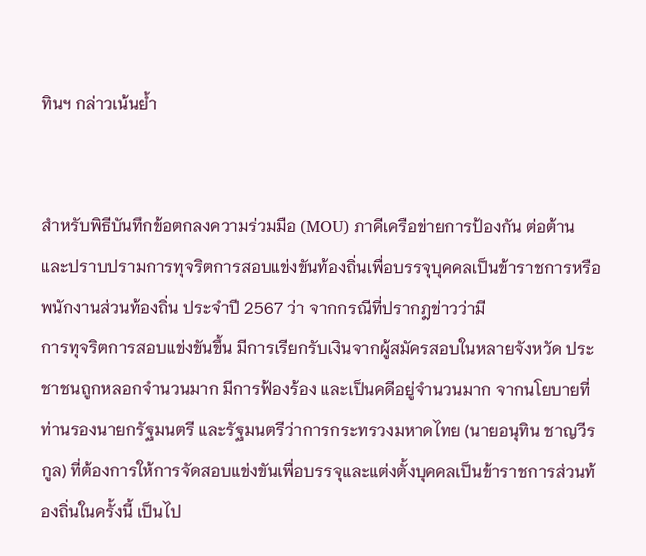ทินฯ กล่าวเน้นย้ำ


สำหรับพิธีบันทึกข้อตกลงความร่วมมือ (MOU) ภาคีเครือข่ายการป้องกัน ต่อต้าน และปราบปรามการทุจริตการสอบแข่งขันท้องถิ่นเพื่อบรรจุบุคคลเป็นข้าราชการหรือพนักงานส่วนท้องถิ่น ประจำปี 2567 ว่า จากกรณีที่ปรากฎข่าวว่ามี
การทุจริตการสอบแข่งขันขึ้น มีการเรียกรับเงินจากผู้สมัครสอบในหลายจังหวัด ประชาชนถูกหลอกจำนวนมาก มีการฟ้องร้อง และเป็นคดีอยู่จำนวนมาก จากนโยบายที่ท่านรองนายกรัฐมนตรี และรัฐมนตรีว่าการกระทรวงมหาดไทย (นายอนุทิน ชาญวีรกูล) ที่ต้องการให้การจัดสอบแข่งขันเพื่อบรรจุและแต่งตั้งบุคคลเป็นข้าราชการส่วนท้องถิ่นในครั้งนี้ เป็นไป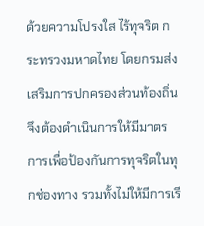ด้วยความโปรงใส ไร้ทุจริต กระทรวงมหาดไทย โดยกรมส่งเสริมการปกครองส่วนท้องถิ่น จึงต้องดำเนินการให้มีมาตรการเพื่อป้องกันการทุจริตในทุกช่องทาง รวมทั้งไม่ให้มีการเรี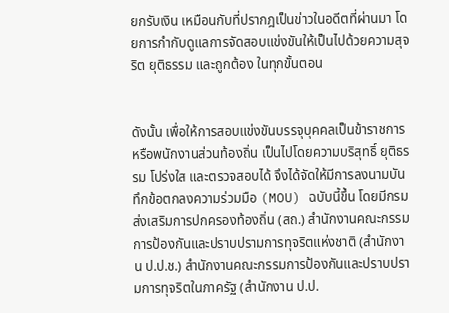ยกรับเงิน เหมือนกับที่ปรากฎเป็นข่าวในอดีตที่ผ่านมา โดยการกำกับดูแลการจัดสอบแข่งขันให้เป็นไปด้วยความสุจริต ยุติธรรม และถูกต้อง ในทุกขั้นตอน


ดังนั้น เพื่อให้การสอบแข่งขันบรรจุบุคคลเป็นข้าราชการหรือพนักงานส่วนท้องถิ่น เป็นไปโดยความบริสุทธิ์ ยุติธรรม โปร่งใส และตรวจสอบได้ จึงได้จัดให้มีการลงนามบันทึกข้อตกลงความร่วมมือ (MOU) ฉบับนี้ขึ้น โดยมีกรมส่งเสริมการปกครองท้องถิ่น (สถ.) สำนักงานคณะกรรมการป้องกันและปราบปรามการทุจริตแห่งชาติ (สำนักงาน ป.ป.ช.) สำนักงานคณะกรรมการป้องกันและปราบปรามการทุจริตในภาครัฐ (สำนักงาน ป.ป.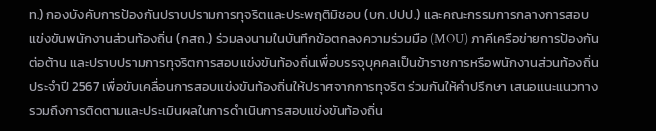ท.) กองบังคับการป้องกันปราบปรามการทุจริตและประพฤติมิชอบ (บก.ปปป.) และคณะกรรมการกลางการสอบแข่งขันพนักงานส่วนท้องถิ่น (กสถ.) ร่วมลงนามในบันทึกข้อตกลงความร่วมมือ (MOU) ภาคีเครือข่ายการป้องกัน ต่อต้าน และปราบปรามการทุจริตการสอบแข่งขันท้องถิ่นเพื่อบรรจุบุคคลเป็นข้าราชการหรือพนักงานส่วนท้องถิ่น ประจำปี 2567 เพื่อขับเคลื่อนการสอบแข่งขันท้องถิ่นให้ปราศจากการทุจริต ร่วมกันให้คำปรึกษา เสนอแนะแนวทาง รวมถึงการติดตามและประเมินผลในการดำเนินการสอบแข่งขันท้องถิ่น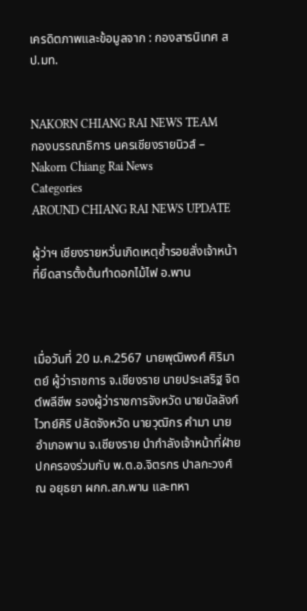เครดิตภาพและข้อมูลจาก : กองสารนิเทศ สป.มท.


NAKORN CHIANG RAI NEWS TEAM
กองบรรณาธิการ นครเชียงรายนิวส์ – Nakorn Chiang Rai News
Categories
AROUND CHIANG RAI NEWS UPDATE

ผู้ว่าฯ เชียงรายหวั่นเกิดเหตุซ้ำรอยสั่งเจ้าหน้าที่ยึดสารตั้งต้นทำดอกไม้ไฟ อ.พาน



เมื่อวันที่ 20 ม.ค.2567 นายพุฒิพงศ์ ศิริมาตย์ ผู้ว่าราชการ จ.เชียงราย นายประเสริฐ จิตต์พลีชีพ รองผู้ว่าราชการจังหวัด นายบัลลังก์ ไวทย์ศิริ ปลัดจังหวัด นายวุฒิกร คำมา นายอำเภอพาน จ.เชียงราย นำกำลังเจ้าหน้าที่ฝ่ายปกครองร่วมกับ พ.ต.อ.จิตรกร ปาลกะวงศ์ ณ อยุธยา ผกก.สภ.พาน และทหา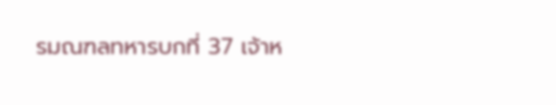รมณฑลทหารบกที่ 37 เจ้าห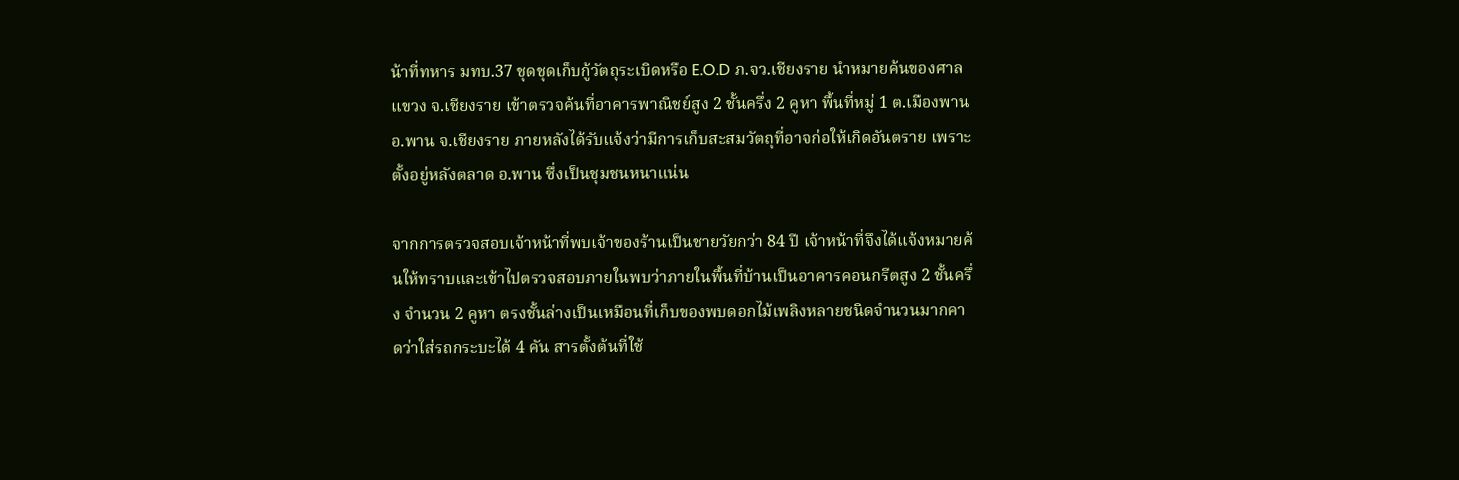น้าที่ทหาร มทบ.37 ชุดชุดเก็บกู้วัตถุระเบิดหรือ E.O.D ภ.จว.เชียงราย นำหมายค้นของศาลแขวง จ.เชียงราย เข้าตรวจค้นที่อาคารพาณิชย์สูง 2 ชั้นครึ่ง 2 คูหา พื้นที่หมู่ 1 ต.เมืองพาน อ.พาน จ.เชียงราย ภายหลังได้รับแจ้งว่ามีการเก็บสะสมวัตถุที่อาจก่อให้เกิดอันตราย เพราะตั้งอยู่หลังตลาด อ.พาน ซึ่งเป็นชุมชนหนาแน่น

จากการตรวจสอบเจ้าหน้าที่พบเจ้าของร้านเป็นชายวัยกว่า 84 ปี เจ้าหน้าที่จึงได้แจ้งหมายค้นให้ทราบและเข้าไปตรวจสอบภายในพบว่าภายในพื้นที่บ้านเป็นอาคารคอนกรีตสูง 2 ชั้นครึ่ง จำนวน 2 คูหา ตรงชั้นล่างเป็นเหมือนที่เก็บของพบดอกไม้เพลิงหลายชนิดจำนวนมากคาดว่าใส่รถกระบะได้ 4 คัน สารตั้งต้นที่ใช้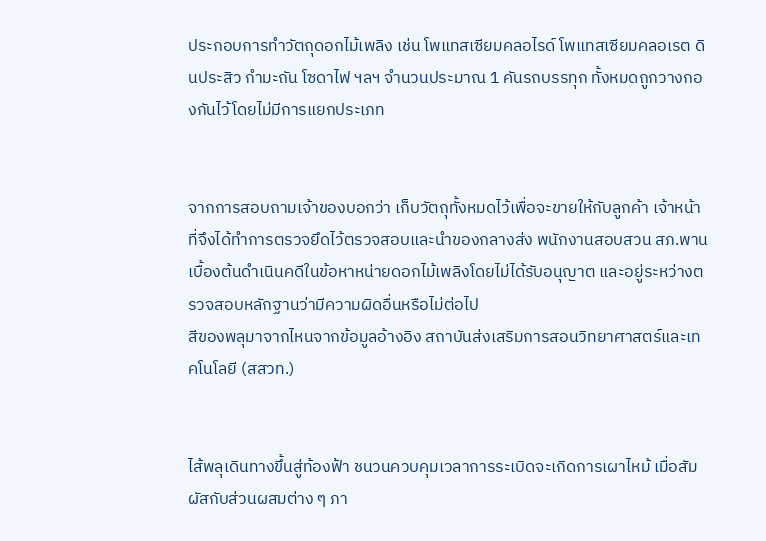ประกอบการทำวัตถุดอกไม้เพลิง เช่น โพแทสเซียมคลอไรด์ โพแทสเซียมคลอเรต ดินประสิว กำมะถัน โซดาไฟ ฯลฯ จำนวนประมาณ 1 คันรถบรรทุก ทั้งหมดถูกวางกองกันไว้โดยไม่มีการแยกประเภท


จากการสอบถามเจ้าของบอกว่า เก็บวัตถุทั้งหมดไว้เพื่อจะขายให้กับลูกค้า เจ้าหน้าที่จึงได้ทำการตรวจยึดไว้ตรวจสอบและนำของกลางส่ง พนักงานสอบสวน สภ.พาน เบื้องต้นดำเนินคดีในข้อหาหน่ายดอกไม้เพลิงโดยไม่ได้รับอนุญาต และอยู่ระหว่างตรวจสอบหลักฐานว่ามีความผิดอื่นหรือไม่ต่อไป
สีของพลุมาจากไหนจากข้อมูลอ้างอิง สถาบันส่งเสริมการสอนวิทยาศาสตร์และเทคโนโลยี (สสวท.)


ไส้พลุเดินทางขึ้นสู่ท้องฟ้า ชนวนควบคุมเวลาการระเบิดจะเกิดการเผาไหม้ เมื่อสัมผัสกับส่วนผสมต่าง ๆ ภา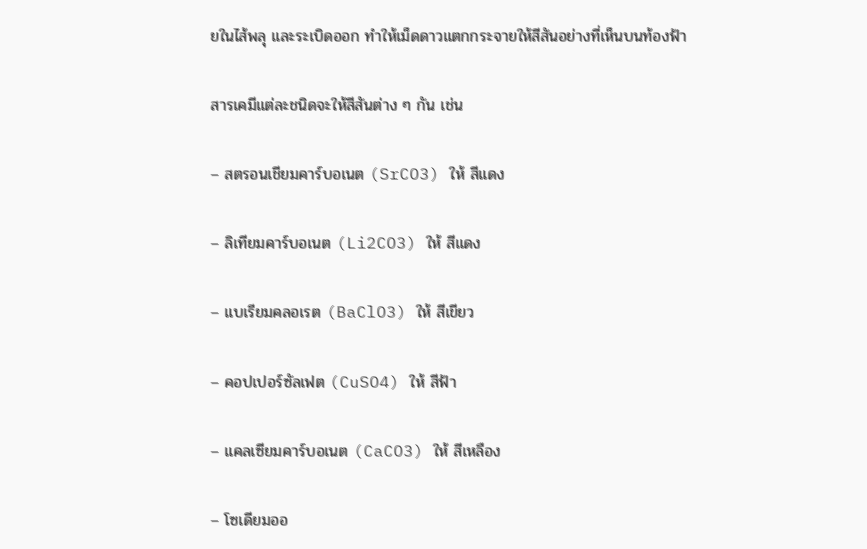ยในไส้พลุ และระเบิดออก ทำให้เม็ดดาวแตกกระจายให้สีสันอย่างที่เห็นบนท้องฟ้า

สารเคมีแต่ละชนิดจะให้สีสันต่าง ๆ กัน เช่น

– สตรอนเชียมคาร์บอเนต (SrCO3) ให้ สีแดง

– ลิเทียมคาร์บอเนต (Li2CO3) ให้ สีแดง

– แบเรียมคลอเรต (BaClO3) ให้ สีเขียว

– คอปเปอร์ซัลเฟต (CuSO4) ให้ สีฟ้า

– แคลเซียมคาร์บอเนต (CaCO3) ให้ สีเหลือง

– โซเดียมออ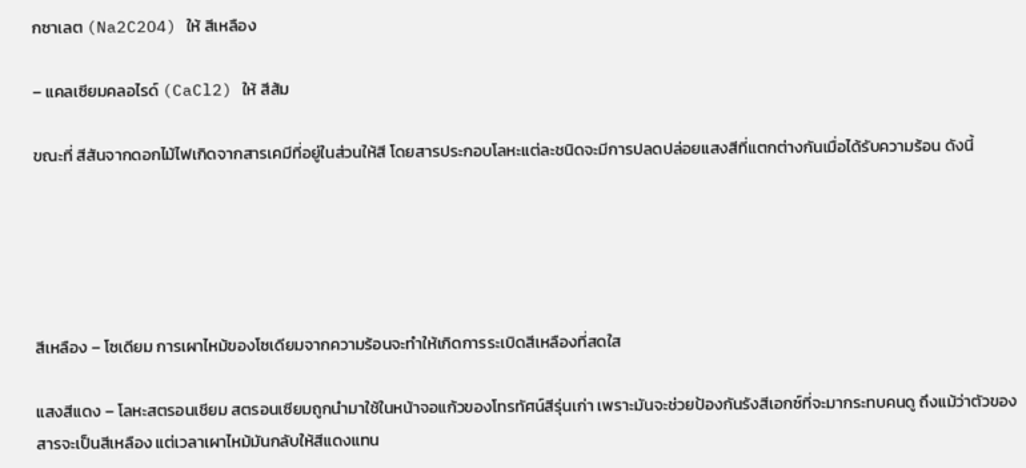กซาเลต (Na2C2O4) ให้ สีเหลือง

– แคลเซียมคลอไรด์ (CaCl2) ให้ สีส้ม

ขณะที่ สีสันจากดอกไม้ไฟเกิดจากสารเคมีที่อยู่ในส่วนให้สี โดยสารประกอบโลหะแต่ละชนิดจะมีการปลดปล่อยแสงสีที่แตกต่างกันเมื่อได้รับความร้อน ดังนี้





สีเหลือง – โซเดียม การเผาไหม้ของโซเดียมจากความร้อนจะทำให้เกิดการระเบิดสีเหลืองที่สดใส

แสงสีแดง – โลหะสตรอนเชียม สตรอนเซียมถูกนำมาใช้ในหน้าจอแก้วของโทรทัศน์สีรุ่นเก่า เพราะมันจะช่วยป้องกันรังสีเอกซ์ที่จะมากระทบคนดู ถึงแม้ว่าตัวของสารจะเป็นสีเหลือง แต่เวลาเผาไหม้มันกลับให้สีแดงแทน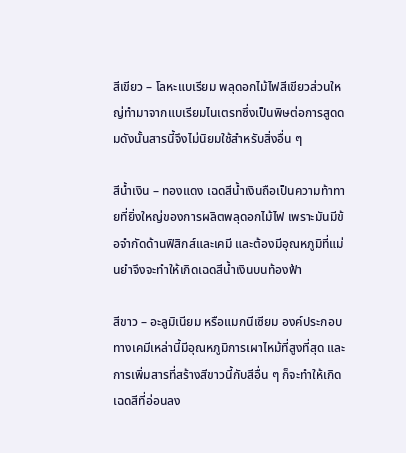สีเขียว – โลหะแบเรียม พลุดอกไม้ไฟสีเขียวส่วนใหญ่ทำมาจากแบเรียมไนเตรทซึ่งเป็นพิษต่อการสูดดมดังนั้นสารนี้จึงไม่นิยมใช้สำหรับสิ่งอื่น ๆ

สีน้ำเงิน – ทองแดง เฉดสีน้ำเงินถือเป็นความท้าทายที่ยิ่งใหญ่ของการผลิตพลุดอกไม้ไฟ เพราะมันมีข้อจำกัดด้านฟิสิกส์และเคมี และต้องมีอุณหภูมิที่แม่นยำจึงจะทำให้เกิดเฉดสีน้ำเงินบนท้องฟ้า

สีขาว – อะลูมิเนียม หรือแมกนีเซียม องค์ประกอบทางเคมีเหล่านี้มีอุณหภูมิการเผาไหม้ที่สูงที่สุด และการเพิ่มสารที่สร้างสีขาวนี้กับสีอื่น ๆ ก็จะทำให้เกิดเฉดสีที่อ่อนลง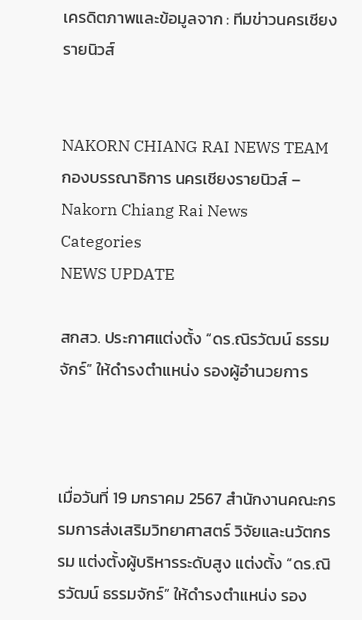เครดิตภาพและข้อมูลจาก : ทีมข่าวนครเชียงรายนิวส์


NAKORN CHIANG RAI NEWS TEAM
กองบรรณาธิการ นครเชียงรายนิวส์ – Nakorn Chiang Rai News
Categories
NEWS UPDATE

สกสว. ประกาศแต่งตั้ง “ดร.ณิรวัฒน์ ธรรมจักร์” ให้ดำรงตำแหน่ง รองผู้อำนวยการ



เมื่อวันที่ 19 มกราคม 2567 สำนักงานคณะกรรมการส่งเสริมวิทยาศาสตร์ วิจัยและนวัตกรรม แต่งตั้งผู้บริหารระดับสูง แต่งตั้ง “ดร.ณิรวัฒน์ ธรรมจักร์” ให้ดำรงตำแหน่ง รอง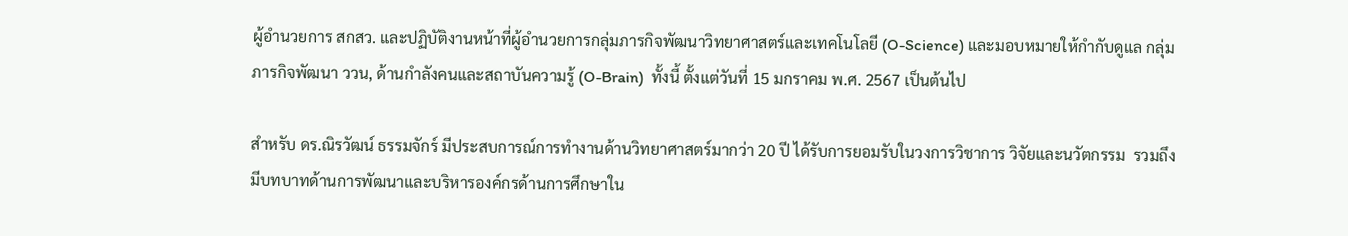ผู้อำนวยการ สกสว. และปฏิบัติงานหน้าที่ผู้อำนวยการกลุ่มภารกิจพัฒนาวิทยาศาสตร์และเทคโนโลยี (O-Science) และมอบหมายให้กำกับดูแล กลุ่มภารกิจพัฒนา ววน, ด้านกำลังคนและสถาบันความรู้ (O-Brain)  ทั้งนี้ ตั้งแต่วันที่ 15 มกราคม พ.ศ. 2567 เป็นต้นไป

สำหรับ ดร.ณิรวัฒน์ ธรรมจักร์ มีประสบการณ์การทำงานด้านวิทยาศาสตร์มากว่า 20 ปี ได้รับการยอมรับในวงการวิชาการ วิจัยและนวัตกรรม  รวมถึงมีบทบาทด้านการพัฒนาและบริหารองค์กรด้านการศึกษาใน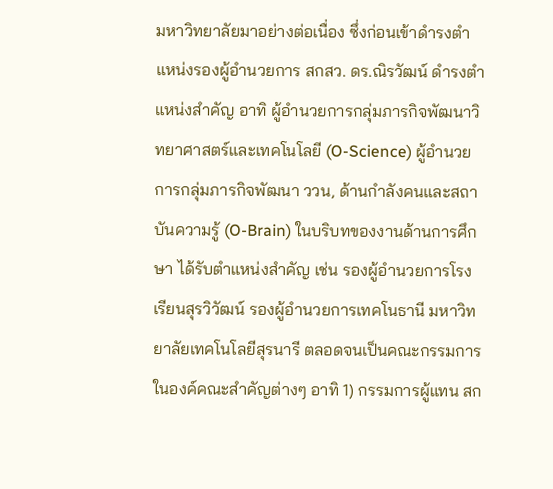มหาวิทยาลัยมาอย่างต่อเนื่อง ซึ่งก่อนเข้าดำรงตำแหน่งรองผู้อำนวยการ สกสว. ดร.ณิรวัฒน์ ดำรงตำแหน่งสำคัญ อาทิ ผู้อำนวยการกลุ่มภารกิจพัฒนาวิทยาศาสตร์และเทคโนโลยี (O-Science) ผู้อำนวยการกลุ่มภารกิจพัฒนา ววน, ด้านกำลังคนและสถาบันความรู้ (O-Brain) ในบริบทของงานด้านการศึกษา ได้รับตำแหน่งสำคัญ เช่น รองผู้อำนวยการโรงเรียนสุรวิวัฒน์ รองผู้อำนวยการเทคโนธานี มหาวิทยาลัยเทคโนโลยีสุรนารี ตลอดจนเป็นคณะกรรมการในองค์คณะสำคัญต่างๆ อาทิ 1) กรรมการผู้แทน สก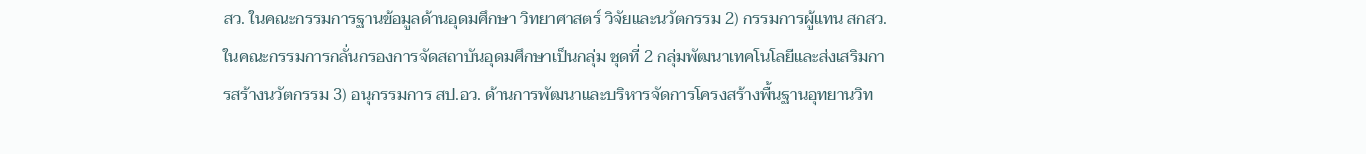สว. ในคณะกรรมการฐานข้อมูลด้านอุดมศึกษา วิทยาศาสตร์ วิจัยและนวัตกรรม 2) กรรมการผู้แทน สกสว. ในคณะกรรมการกลั่นกรองการจัดสถาบันอุดมศึกษาเป็นกลุ่ม ชุดที่ 2 กลุ่มพัฒนาเทคโนโลยีและส่งเสริมการสร้างนวัตกรรม 3) อนุกรรมการ สป.อว. ด้านการพัฒนาและบริหารจัดการโครงสร้างพื้นฐานอุทยานวิท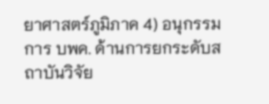ยาศาสตร์ภูมิภาค 4) อนุกรรมการ บพค. ด้านการยกระดับสถาบันวิจัย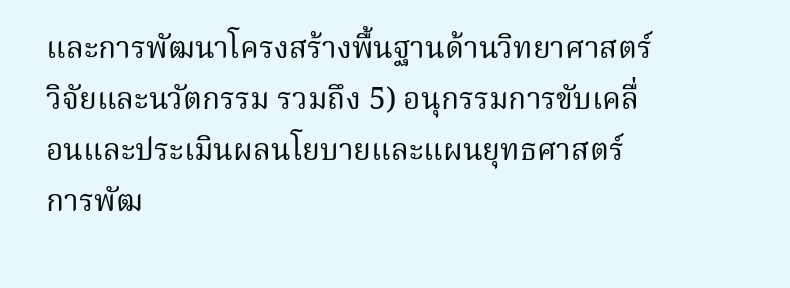และการพัฒนาโครงสร้างพื้นฐานด้านวิทยาศาสตร์ วิจัยและนวัตกรรม รวมถึง 5) อนุกรรมการขับเคลื่อนและประเมินผลนโยบายและแผนยุทธศาสตร์การพัฒ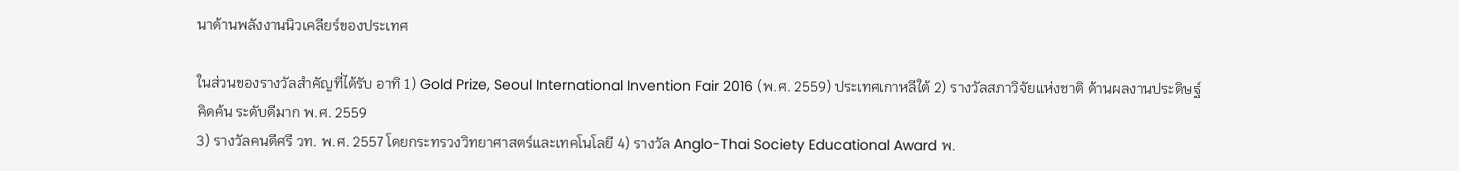นาด้านพลังงานนิวเคลียร์ของประเทศ

ในส่วนของรางวัลสำคัญที่ได้รับ อาทิ 1) Gold Prize, Seoul International Invention Fair 2016 (พ.ศ. 2559) ประเทศเกาหลีใต้ 2) รางวัลสภาวิจัยแห่งชาติ ด้านผลงานประดิษฐ์คิดค้น ระดับดีมาก พ.ศ. 2559
3) รางวัลคนดีศรี วท. พ.ศ. 2557 โดยกระทรวงวิทยาศาสตร์และเทคโนโลยี 4) รางวัล Anglo-Thai Society Educational Award พ.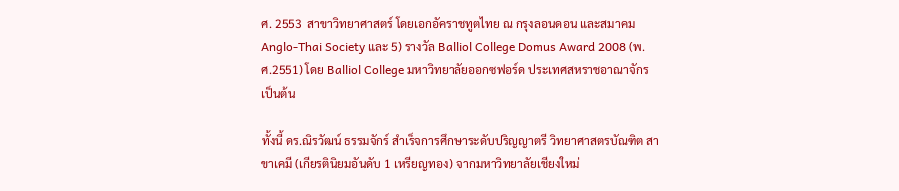ศ. 2553  สาขาวิทยาศาสตร์ โดยเอกอัคราชทูตไทย ณ กรุงลอนดอน และสมาคม Anglo-Thai Society และ 5) รางวัล Balliol College Domus Award 2008 (พ.ศ.2551) โดย Balliol College มหาวิทยาลัยออกซฟอร์ด ประเทศสหราชอาณาจักร เป็นต้น

ทั้งนี้ ดร.ณิรวัฒน์ ธรรมจักร์ สำเร็จการศึกษาระดับปริญญาตรี วิทยาศาสตรบัณฑิต สาขาเคมี (เกียรตินิยมอันดับ 1 เหรียญทอง) จากมหาวิทยาลัยเชียงใหม่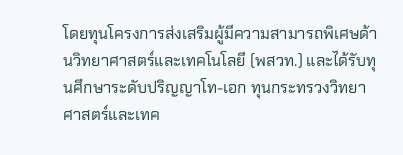โดยทุนโครงการส่งเสริมผู้มีความสามารถพิเศษด้านวิทยาศาสตร์และเทคโนโลยี (พสวท.) และได้รับทุนศึกษาระดับปริญญาโท-เอก ทุนกระทรวงวิทยาศาสตร์และเทค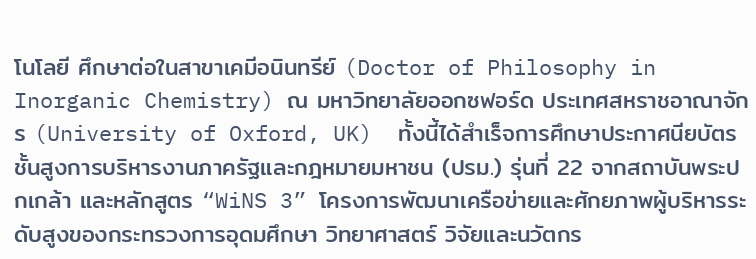โนโลยี ศึกษาต่อในสาขาเคมีอนินทรีย์ (Doctor of Philosophy in Inorganic Chemistry) ณ มหาวิทยาลัยออกซฟอร์ด ประเทศสหราชอาณาจักร (University of Oxford, UK)  ทั้งนี้ได้สำเร็จการศึกษาประกาศนียบัตรชั้นสูงการบริหารงานภาครัฐและกฎหมายมหาชน (ปรม.) รุ่นที่ 22 จากสถาบันพระปกเกล้า และหลักสูตร “WiNS 3” โครงการพัฒนาเครือข่ายและศักยภาพผู้บริหารระดับสูงของกระทรวงการอุดมศึกษา วิทยาศาสตร์ วิจัยและนวัตกร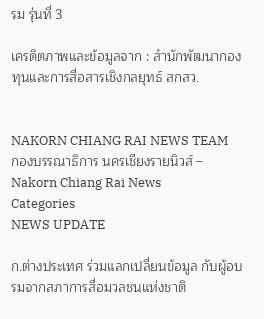รม รุ่นที่ 3

เครดิตภาพและข้อมูลจาก : สำนักพัฒนากองทุนและการสื่อสารเชิงกลยุทธ์ สกสว.


NAKORN CHIANG RAI NEWS TEAM
กองบรรณาธิการ นครเชียงรายนิวส์ – Nakorn Chiang Rai News
Categories
NEWS UPDATE

ก.ต่างประเทศ ร่วมแลกเปลี่ยนข้อมูล กับผู้อบรมจากสภาการสื่อมวลชนแห่งชาติ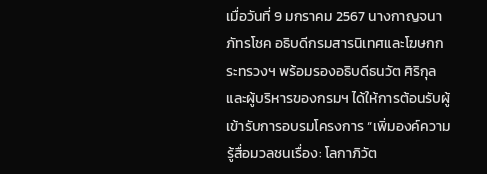เมื่อวันที่ 9 มกราคม 2567 นางกาญจนา ภัทรโชค อธิบดีกรมสารนิเทศและโฆษกกระทรวงฯ พร้อมรองอธิบดีธนวัต ศิริกุล และผู้บริหารของกรมฯ ได้ให้การต้อนรับผู้เข้ารับการอบรมโครงการ “เพิ่มองค์ความรู้สื่อมวลชนเรื่อง: โลกาภิวัต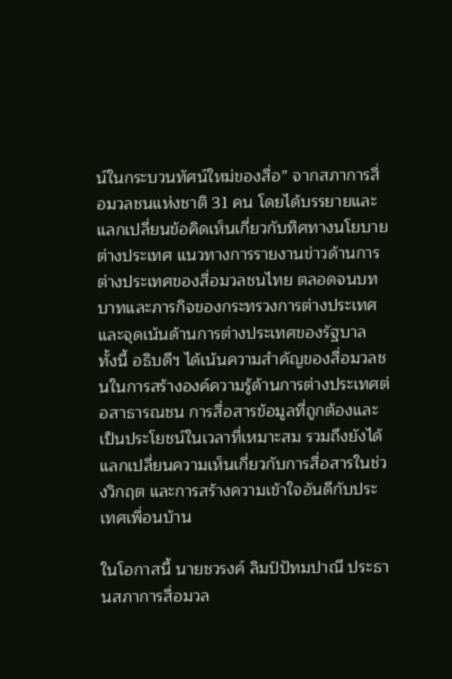น์ในกระบวนทัศน์ใหม่ของสื่อ” จากสภาการสื่อมวลชนแห่งชาติ 31 คน โดยได้บรรยายและแลกเปลี่ยนข้อคิดเห็นเกี่ยวกับทิศทางนโยบายต่างประเทศ แนวทางการรายงานข่าวด้านการต่างประเทศของสื่อมวลชนไทย ตลอดจนบทบาทและภารกิจของกระทรวงการต่างประเทศ และจุดเน้นด้านการต่างประเทศของรัฐบาล ทั้งนี้ อธิบดีฯ ได้เน้นความสำคัญของสื่อมวลชนในการสร้างองค์ความรู้ด้านการต่างประเทศต่อสาธารณชน การสื่อสารข้อมูลที่ถูกต้องและเป็นประโยชน์ในเวลาที่เหมาะสม รวมถึงยังได้แลกเปลี่ยนความเห็นเกี่ยวกับการสื่อสารในช่วงวิกฤต และการสร้างความเข้าใจอันดีกับประเทศเพื่อนบ้าน

ในโอกาสนี้ นายชวรงค์ ลิมป์ปัทมปาณี ประธานสภาการสื่อมวล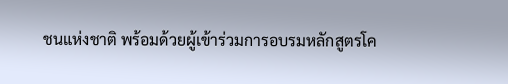ชนแห่งชาติ พร้อมด้วยผู้เข้าร่วมการอบรมหลักสูตรโค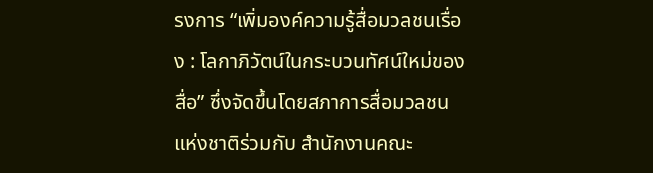รงการ “เพิ่มองค์ความรู้สื่อมวลชนเรื่อง : โลกาภิวัตน์ในกระบวนทัศน์ใหม่ของสื่อ” ซึ่งจัดขึ้นโดยสภาการสื่อมวลชนแห่งชาติร่วมกับ สำนักงานคณะ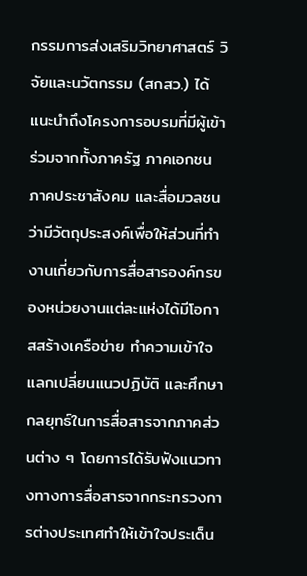กรรมการส่งเสริมวิทยาศาสตร์ วิจัยและนวัตกรรม (สกสว.) ได้แนะนำถึงโครงการอบรมที่มีผู้เข้าร่วมจากทั้งภาครัฐ ภาคเอกชน ภาคประชาสังคม และสื่อมวลชน ว่ามีวัตถุประสงค์เพื่อให้ส่วนที่ทำงานเกี่ยวกับการสื่อสารองค์กรของหน่วยงานแต่ละแห่งได้มีโอกาสสร้างเครือข่าย ทำความเข้าใจ แลกเปลี่ยนแนวปฏิบัติ และศึกษากลยุทธ์ในการสื่อสารจากภาคส่วนต่าง ๆ โดยการได้รับฟังแนวทางทางการสื่อสารจากกระทรวงการต่างประเทศทำให้เข้าใจประเด็น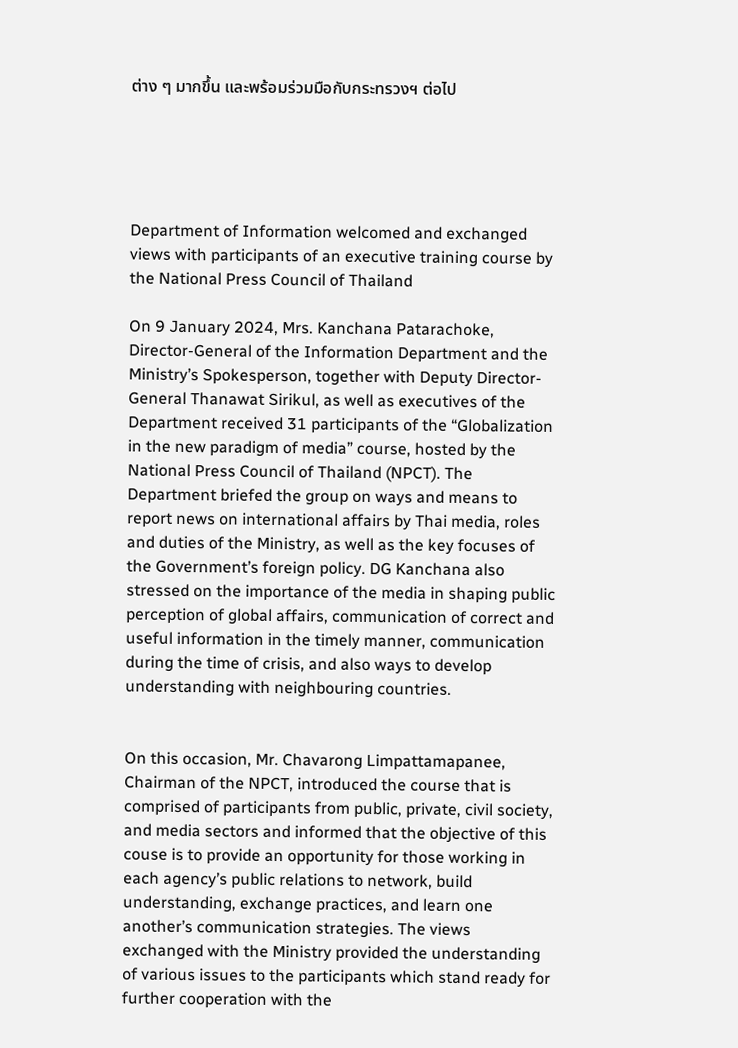ต่าง ๆ มากขึ้น และพร้อมร่วมมือกับกระทรวงฯ ต่อไป





Department of Information welcomed and exchanged views with participants of an executive training course by the National Press Council of Thailand

On 9 January 2024, Mrs. Kanchana Patarachoke, Director-General of the Information Department and the Ministry’s Spokesperson, together with Deputy Director-General Thanawat Sirikul, as well as executives of the Department received 31 participants of the “Globalization in the new paradigm of media” course, hosted by the National Press Council of Thailand (NPCT). The Department briefed the group on ways and means to report news on international affairs by Thai media, roles and duties of the Ministry, as well as the key focuses of the Government’s foreign policy. DG Kanchana also stressed on the importance of the media in shaping public perception of global affairs, communication of correct and useful information in the timely manner, communication during the time of crisis, and also ways to develop understanding with neighbouring countries.


On this occasion, Mr. Chavarong Limpattamapanee, Chairman of the NPCT, introduced the course that is comprised of participants from public, private, civil society, and media sectors and informed that the objective of this couse is to provide an opportunity for those working in each agency’s public relations to network, build understanding, exchange practices, and learn one another’s communication strategies. The views exchanged with the Ministry provided the understanding of various issues to the participants which stand ready for further cooperation with the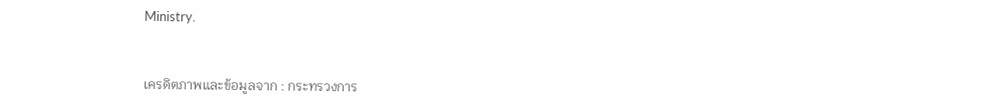Ministry.


เครดิตภาพและข้อมูลจาก : กระทรวงการ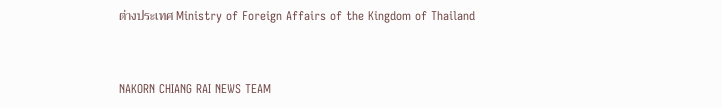ต่างประเทศ Ministry of Foreign Affairs of the Kingdom of Thailand


NAKORN CHIANG RAI NEWS TEAM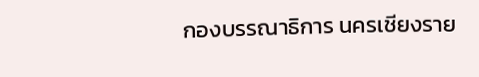กองบรรณาธิการ นครเชียงราย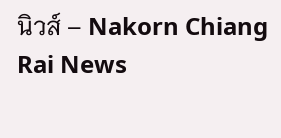นิวส์ – Nakorn Chiang Rai News